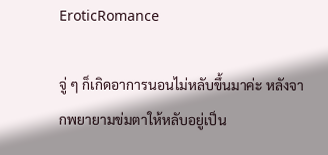EroticRomance

จู่ ๆ ก็เกิดอาการนอนไม่หลับขึ้นมาค่ะ หลังจากพยายามข่มตาให้หลับอยู่เป็น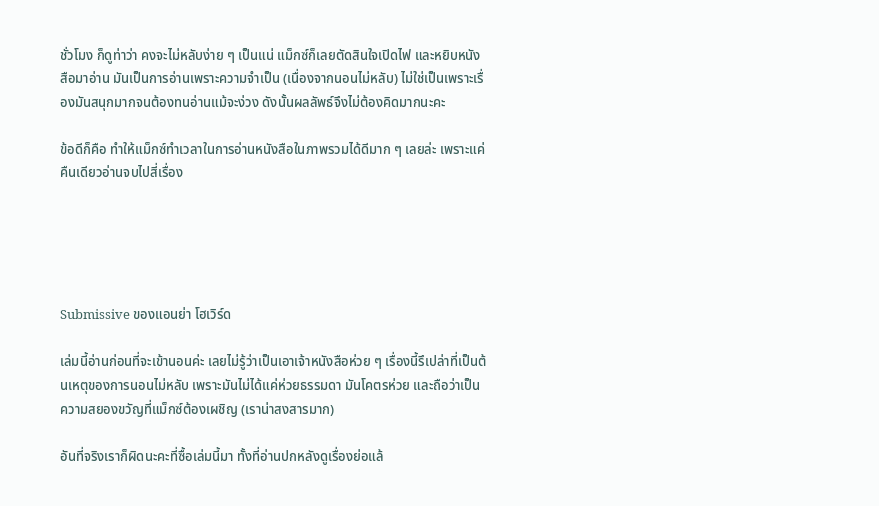ชั่วโมง ก็ดูท่าว่า คงจะไม่หลับง่าย ๆ เป็นแน่ แม็กซ์ก็เลยตัดสินใจเปิดไฟ และหยิบหนังสือมาอ่าน มันเป็นการอ่านเพราะความจำเป็น (เนื่องจากนอนไม่หลับ) ไม่ใช่เป็นเพราะเรื่องมันสนุกมากจนต้องทนอ่านแม้จะง่วง ดังนั้นผลลัพธ์จึงไม่ต้องคิดมากนะคะ

ข้อดีก็คือ ทำให้แม็กซ์ทำเวลาในการอ่านหนังสือในภาพรวมได้ดีมาก ๆ เลยล่ะ เพราะแค่คืนเดียวอ่านจบไปสี่เรื่อง





Submissive ของแอนย่า โฮเวิร์ด

เล่มนี้อ่านก่อนที่จะเข้านอนค่ะ เลยไม่รู้ว่าเป็นเอาเจ้าหนังสือห่วย ๆ เรื่องนี้รึเปล่าที่เป็นต้นเหตุของการนอนไม่หลับ เพราะมันไม่ได้แค่ห่วยธรรมดา มันโคตรห่วย และถือว่าเป็นความสยองขวัญที่แม็กซ์ต้องเผชิญ (เราน่าสงสารมาก)

อันที่จริงเราก็ผิดนะคะที่ซื้อเล่มนี้มา ทั้งที่อ่านปกหลังดูเรื่องย่อแล้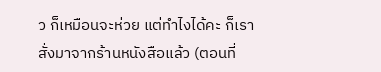ว ก็เหมือนจะห่วย แต่ทำไงได้คะ ก็เราสั่งมาจากร้านหนังสือแล้ว (ตอนที่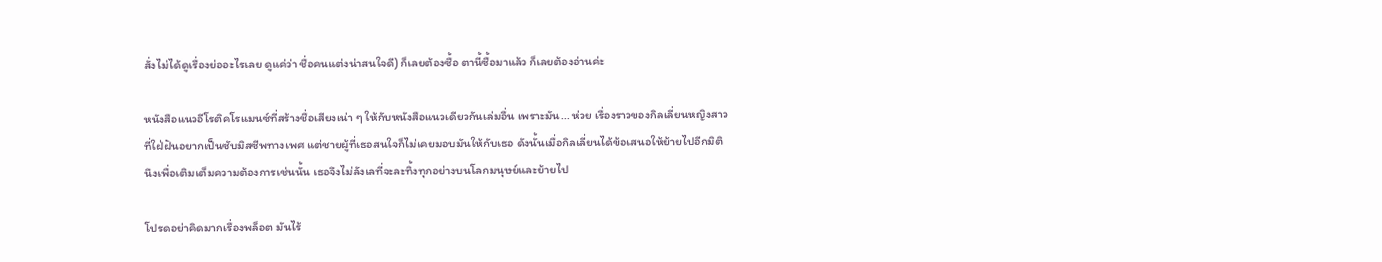สั่งไม่ได้ดูเรื่องย่ออะไรเลย ดูแค่ว่า ชื่อคนแต่งน่าสนใจดี) ก็เลยต้องซื้อ ตานี้ซื้อมาแล้ว ก็เลยต้องอ่านค่ะ

หนังสือแนวอีโรติคโรแมนซ์ที่สร้างชื่อเสียงเน่า ๆ ให้กับหนังสือแนวเดียวกันเล่มอื่น เพราะมัน... ห่วย เรื่องราวของกิลเลี่ยนหญิงสาวที่ใฝ่ฝันอยากเป็นซับมิสซีพทางเพศ แต่ชายผู้ที่เธอสนใจก็ไม่เคยมอบมันให้กับเธอ ดังนั้นเมื่อกิลเลี่ยนได้ข้อเสนอให้ย้ายไปอีกมิตินึงเพื่อเติมเต็มความต้องการเช่นนั้น เธอจึงไม่ลังเลที่จะละทิ้งทุกอย่างบนโลกมนุษย์และย้ายไป

โปรดอย่าคิดมากเรื่องพล็อต มันไร้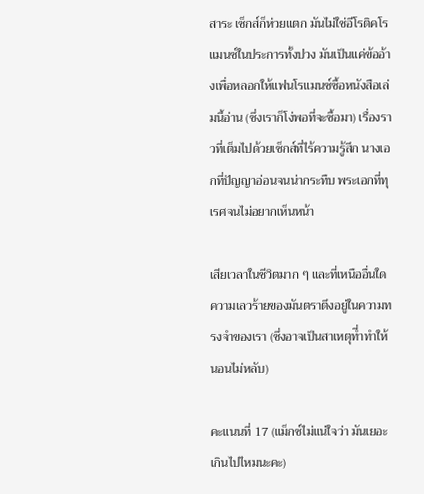สาระ เซ็กส์ก็ห่วยแตก มันไม่ใช่อีโรติคโรแมนซ์ในประการทั้งปวง มันเป็นแค่ข้ออ้างเพื่อหลอกให้แฟนโรแมนซ์ซื้อหนังสือเล่มนี้อ่าน (ซึ่งเราก็โง่พอที่จะซื้อมา) เรื่องราวที่เต็มไปด้วยเซ็กส์ที่ไร้ความรู้สึก นางเอกที่ปัญญาอ่อนจนน่ากระทืบ พระเอกที่ทุเรศจนไม่อยากเห็นหน้า

เสียเวลาในชีวิตมาก ๆ และที่เหนืออื่นใด ความเลวร้ายของมันตราตึงอยู่ในความทรงจำของเรา (ซึ่งอาจเป็นสาเหตุที่ำทำให้นอนไม่หลับ)

คะแนนที่ 17 (แม็กซ์ไม่แน่ใจว่า มันเยอะเกินไปไหมนะคะ)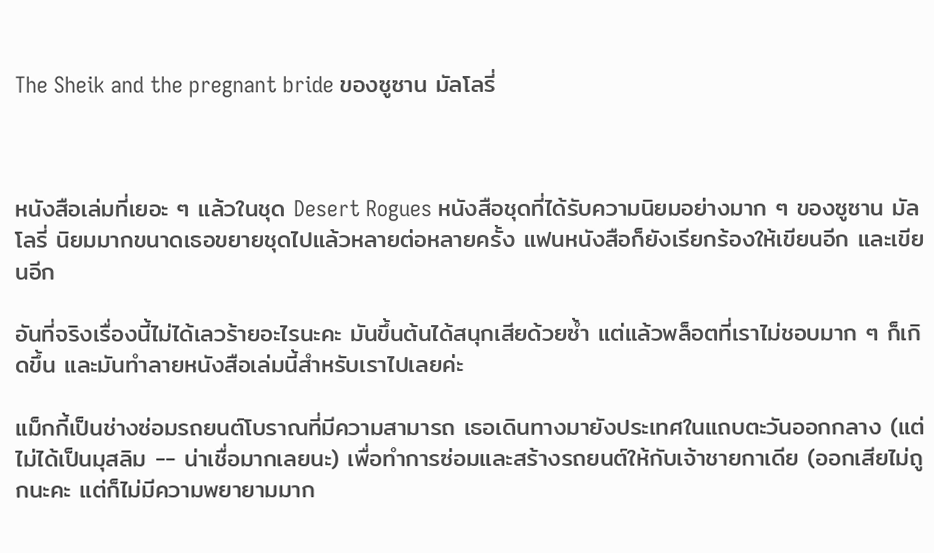The Sheik and the pregnant bride ของซูซาน มัลโลรี่



หนังสือเล่มที่เยอะ ๆ แล้วในชุด Desert Rogues หนังสือชุดที่ได้รับความนิยมอย่างมาก ๆ ของซูซาน มัลโลรี่ นิยมมากขนาดเธอขยายชุดไปแล้วหลายต่อหลายครั้ง แฟนหนังสือก็ยังเรียกร้องให้เขียนอีก และเขียนอีก

อันที่จริงเรื่องนี้ไม่ได้เลวร้ายอะไรนะคะ มันขึ้นต้นได้สนุกเสียด้วยซ้ำ แต่แล้วพล็อตที่เราไม่ชอบมาก ๆ ก็เกิดขึ้น และมันทำลายหนังสือเล่มนี้สำหรับเราไปเลยค่ะ

แม็กกี้เป็นช่างซ่อมรถยนต์โบราณที่มีความสามารถ เธอเดินทางมายังประเทศในแถบตะวันออกกลาง (แต่ไม่ได้เป็นมุสลิม -- น่าเชื่อมากเลยนะ) เพื่อทำการซ่อมและสร้างรถยนต์ให้กับเจ้าชายกาเดีย (ออกเสียไม่ถูกนะคะ แต่ก็ไม่มีความพยายามมาก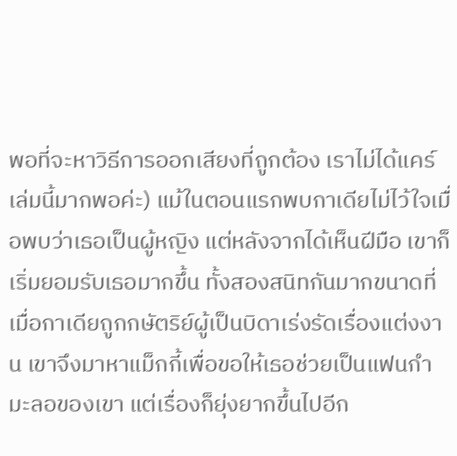พอที่จะหาวิธีการออกเสียงที่ถูกต้อง เราไม่ได้แคร์เล่มนี้มากพอค่ะ) แม้ในตอนแรกพบกาเดียไม่ไว้ใจเมื่อพบว่าเธอเป็นผู้หญิง แต่หลังจากได้เห็นฝีมือ เขาก็เริ่มยอมรับเธอมากขึ้น ทั้งสองสนิทกันมากขนาดที่เมื่อกาเดียถูกกษัตริย์ผู้เป็นบิดาเร่งรัดเรื่องแต่งงาน เขาจึงมาหาแม็กกี้เพื่อขอให้เธอช่วยเป็นแฟนกำมะลอของเขา แต่เรื่องก็ยุ่งยากขึ้นไปอีก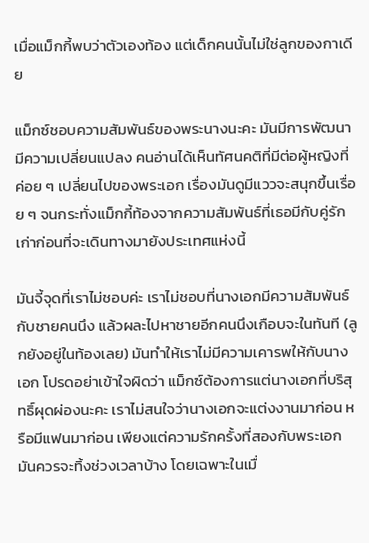เมื่อแม็กกี้พบว่าตัวเองท้อง แต่เด็กคนนั้นไม่ใช่ลูกของกาเดีย

แม็กซ์ชอบความสัมพันธ์ของพระนางนะคะ มันมีการพัฒนา มีความเปลี่ยนแปลง คนอ่านได้เห็นทัศนคติที่มีต่อผู้หญิงที่ค่อย ๆ เปลี่ยนไปของพระเอก เรื่องมันดูมีแววจะสนุกขึ้นเรื่อย ๆ จนกระทั่งแม็กกี้ท้องจากความสัมพันธ์ที่เธอมีกับคู่รักเก่าก่อนที่จะเดินทางมายังประเทศแห่งนี้

มันจี้จุดที่เราไม่ชอบค่ะ เราไม่ชอบที่นางเอกมีความสัมพันธ์กับชายคนนึง แล้วผละไปหาชายอีกคนนึงเกือบจะในทันที (ลูกยังอยู่ในท้องเลย) มันทำให้เราไม่มีความเคารพให้กับนางเอก โปรดอย่าเข้าใจผิดว่า แม็กซ์ต้องการแต่นางเอกที่บริสุทธิ์ผุดผ่องนะคะ เราไม่สนใจว่านางเอกจะแต่งงานมาก่อน หรือมีแฟนมาก่อน เพียงแต่ความรักครั้งที่สองกับพระเอก มันควรจะทิ้งช่วงเวลาบ้าง โดยเฉพาะในเมื่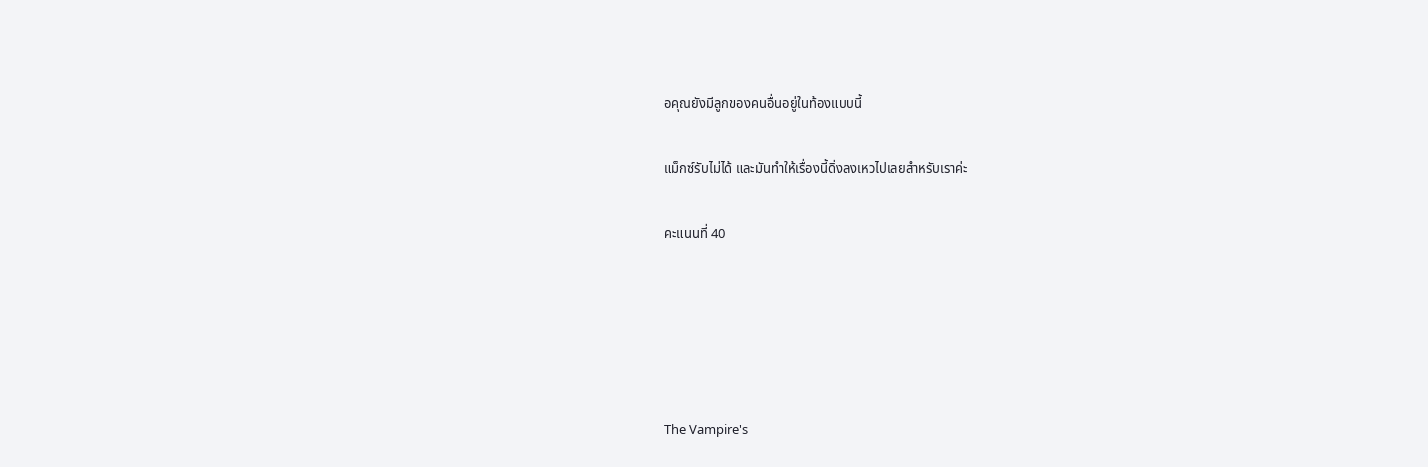อคุณยังมีลูกของคนอื่นอยู่ในท้องแบบนี้

แม็กซ์รับไม่ได้ และมันทำให้เรื่องนี้ดิ่งลงเหวไปเลยสำหรับเราค่ะ

คะแนนที่ 40





The Vampire's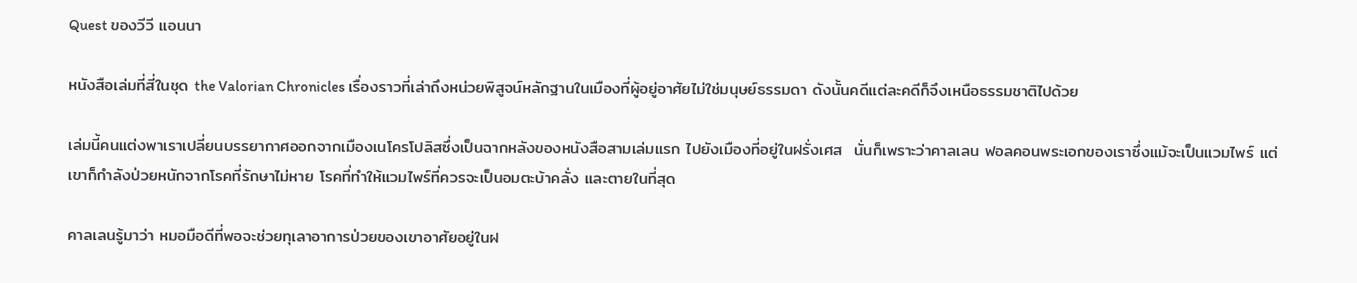Quest ของวีวี แอนนา

หนังสือเล่มที่สี่ในชุด the Valorian Chronicles เรื่องราวที่เล่าถึงหน่วยพิสูจน์หลักฐานในเมืองที่ผู้อยู่อาศัยไม่ใช่มนุษย์ธรรมดา ดังนั้นคดีแต่ละคดีก็จึงเหนือธรรมชาติไปด้วย

เล่มนี้คนแต่งพาเราเปลี่ยนบรรยากาศออกจากเมืองเนโครโปลิสซึ่งเป็นฉากหลังของหนังสือสามเล่มแรก ไปยังเมืองที่อยู่ในฝรั่งเศส  นั่นก็เพราะว่าคาลเลน ฟอลคอนพระเอกของเราซึ่งแม้จะเป็นแวมไพร์ แต่เขาก็กำลังป่วยหนักจากโรคที่รักษาไม่หาย โรคที่ทำให้แวมไพร์ที่ควรจะเป็นอมตะบ้าคลั่ง และตายในที่สุด

คาลเลนรู้มาว่า หมอมือดีที่พอจะช่วยทุเลาอาการป่วยของเขาอาศัยอยู่ในฝ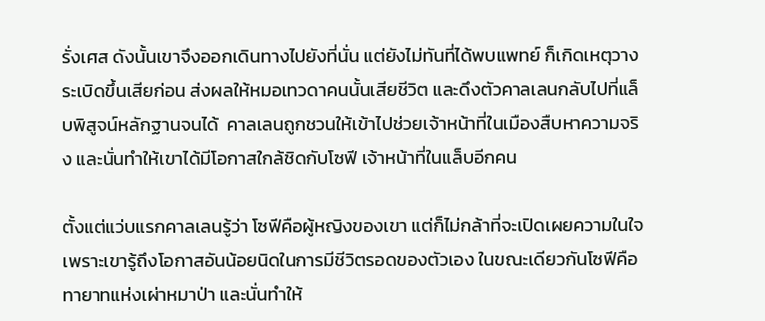รั่งเศส ดังนั้นเขาจึงออกเดินทางไปยังที่นั่น แต่ยังไม่ทันที่ได้พบแพทย์ ก็เกิดเหตุวางระเบิดขึ้นเสียก่อน ส่งผลให้หมอเทวดาคนนั้นเสียชีวิต และดึงตัวคาลเลนกลับไปที่แล็บพิสูจน์หลักฐานจนได้  คาลเลนถูกชวนให้เข้าไปช่วยเจ้าหน้าที่ในเมืองสืบหาความจริง และนั่นทำให้เขาได้มีโอกาสใกล้ชิดกับโซฟี เจ้าหน้าที่ในแล็บอีกคน

ตั้งแต่แว่บแรกคาลเลนรู้ว่า โซฟีคือผู้หญิงของเขา แต่ก็ไม่กล้าที่จะเปิดเผยความในใจ เพราะเขารู้ถึงโอกาสอันน้อยนิดในการมีชีวิตรอดของตัวเอง ในขณะเดียวกันโซฟีคือทายาทแห่งเผ่าหมาป่า และนั่นทำให้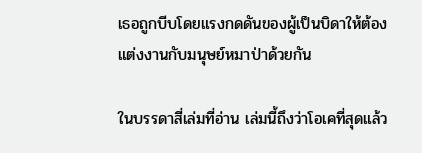เธอถูกบีบโดยแรงกดดันของผู้เป็นบิดาให้ต้องแต่งงานกับมนุษย์หมาป่าด้วยกัน

ในบรรดาสี่เล่มที่อ่าน เล่มนี้ถึงว่าโอเคที่สุดแล้ว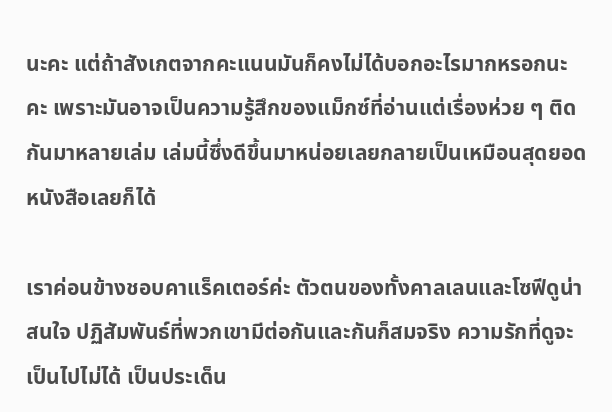นะคะ แต่ถ้าสังเกตจากคะแนนมันก็คงไม่ได้บอกอะไรมากหรอกนะคะ เพราะมันอาจเป็นความรู้สึกของแม็กซ์ที่อ่านแต่เรื่องห่วย ๆ ติดกันมาหลายเล่ม เล่มนี้ซึ่งดีขึ้นมาหน่อยเลยกลายเป็นเหมือนสุดยอดหนังสือเลยก็ได้

เราค่อนข้างชอบคาแร็คเตอร์ค่ะ ตัวตนของทั้งคาลเลนและโซฟีดูน่าสนใจ ปฏิสัมพันธ์ที่พวกเขามีต่อกันและกันก็สมจริง ความรักที่ดูจะเป็นไปไม่ได้ เป็นประเด็น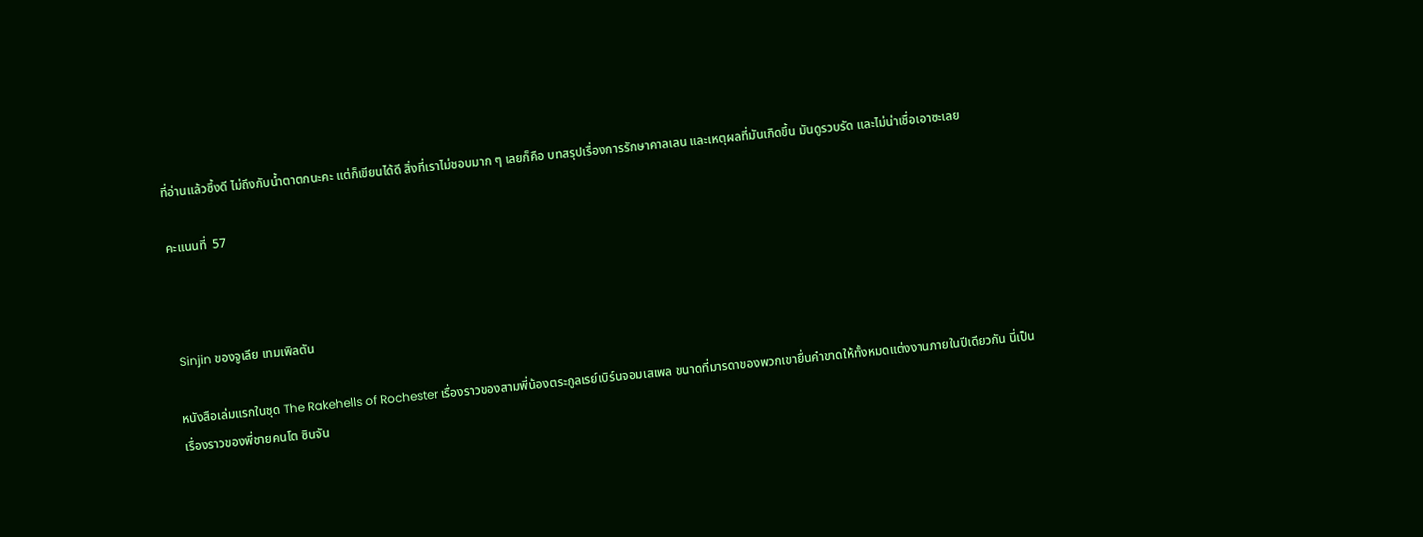ที่อ่านแล้วซึ้งดี ไม่ถึงกับน้ำตาตกนะคะ แต่ก็เขียนได้ดี สิ่งที่เราไม่ชอบมาก ๆ เลยก็คือ บทสรุปเรื่องการรักษาคาลเลน และเหตุผลที่มันเกิดขึ้น มันดูรวบรัด และไม่น่าเชื่อเอาซะเลย

คะแนนที่  57



 Sinjin ของจูเลีย เทมเพิลตัน

หนังสือเล่มแรกในชุด The Rakehells of Rochester เรื่องราวของสามพี่น้องตระกูลเรย์เบิร์นจอมเสเพล ขนาดที่มารดาของพวกเขายื่นคำขาดให้ทั้งหมดแต่งงานภายในปีเดียวกัน นี่เป็นเรื่องราวของพี่ชายคนโต ซินจัน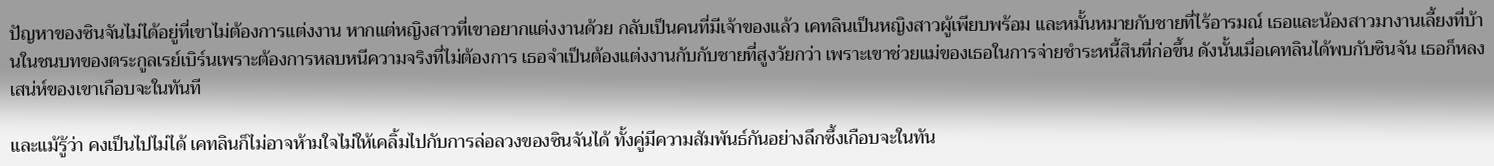ปัญหาของซินจันไม่ได้อยู่ที่เขาไม่ต้องการแต่งงาน หากแต่หญิงสาวที่เขาอยากแต่งงานด้วย กลับเป็นคนที่มีเจ้าของแล้ว เคทลินเป็นหญิงสาวผู้เพียบพร้อม และหมั้นหมายกับชายที่ไร้อารมณ์ เธอและน้องสาวมางานเลี้ยงที่บ้านในชนบทของตระกูลเรย์เบิร์นเพราะต้องการหลบหนีความจริงที่ไม่ต้องการ เธอจำเป็นต้องแต่งงานกับกับชายที่สูงวัยกว่า เพราะเขาช่วยแม่ของเธอในการจ่ายชำระหนี้สินที่ก่อขึ้น ดังนั้นเมื่อเคทลินได้พบกับซินจัน เธอก็หลงเสน่ห์ของเขาเกือบจะในทันที

และแม้รู้ว่า คงเป็นไปไม่ได้ เคทลินก็ไม่อาจห้ามใจไม่ให้เคลิ้มไปกับการล่อลวงของซินจันได้ ทั้งคู่มีความสัมพันธ์กันอย่างลึกซึ้งเกือบจะในทัน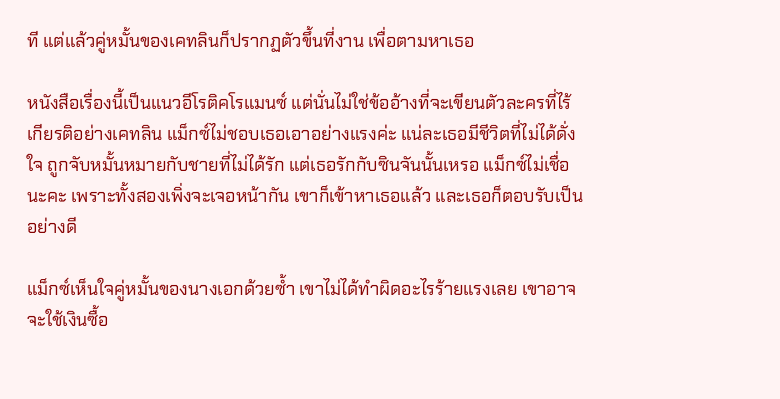ที แต่แล้วคู่หมั้นของเคทลินก็ปรากฏตัวขึ้นที่งาน เพื่อตามหาเธอ

หนังสือเรื่องนี้เป็นแนวอีโรติคโรแมนซ์ แต่นั่นไม่ใช่ข้ออ้างที่จะเขียนตัวละครที่ไร้เกียรติอย่างเคทลิน แม็กซ์ไม่ชอบเธอเอาอย่างแรงค่ะ แน่ละเธอมีชีวิตที่ไม่ได้ดั่งใจ ถูกจับหมั้นหมายกับชายที่ไม่ได้รัก แต่เธอรักกับซินจันนั้นเหรอ แม็กซ์ไม่เชื่อนะคะ เพราะทั้งสองเพิ่งจะเจอหน้ากัน เขาก็เข้าหาเธอแล้ว และเธอก็ตอบรับเป็นอย่างดี

แม็กซ์เห็นใจคู่หมั้นของนางเอกด้วยซ้ำ เขาไม่ได้ทำผิดอะไรร้ายแรงเลย เขาอาจจะใช้เงินซื้อ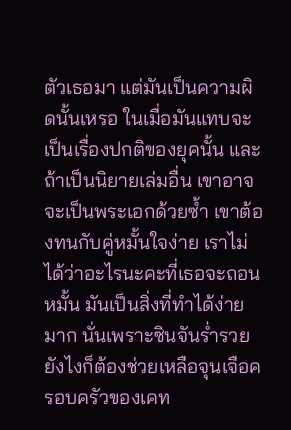ตัวเธอมา แต่มันเป็นความผิดนั้นเหรอ ในเมื่อมันแทบจะเป็นเรื่องปกติของยุคนั้น และถ้าเป็นนิยายเล่มอื่น เขาอาจจะเป็นพระเอกด้วยซ้ำ เขาต้องทนกับคู่หมั้นใจง่าย เราไม่ได้ว่าอะไรนะคะที่เธอจะถอนหมั้น มันเป็นสิ่งที่ทำได้ง่ายมาก นั่นเพราะซินจันร่ำรวย ยังไงก็ต้องช่วยเหลือจุนเจือครอบครัวของเคท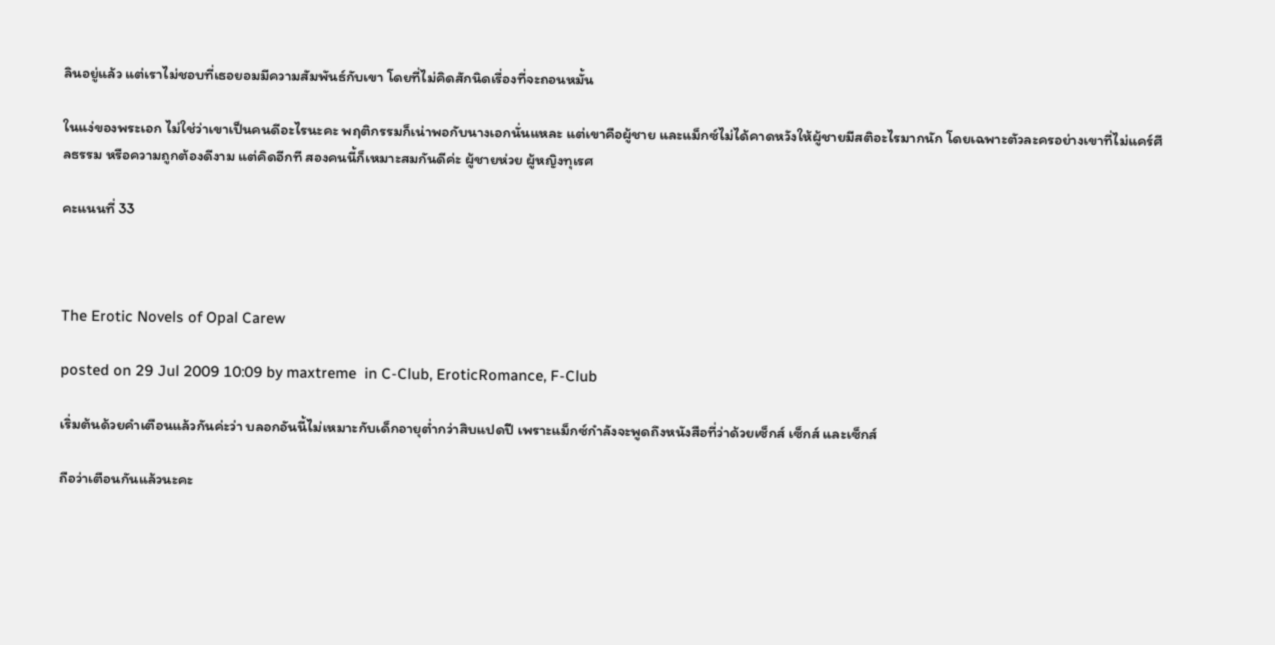ลินอยู่แล้ว แต่เราไม่ชอบที่เธอยอมมีความสัมพันธ์กับเขา โดยที่ไม่คิดสักนิดเรื่องที่จะถอนหมั้น

ในแง่ของพระเอก ไม่ใช่ว่าเขาเป็นคนดีอะไรนะคะ พฤติกรรมก็เน่าพอกับนางเอกนั่นแหละ แต่เขาคือผู้ชาย และแม็กซ์ไม่ได้คาดหวังให้ผู้ชายมีสติอะไรมากนัก โดยเฉพาะตัวละครอย่างเขาที่ไม่แคร์ศีลธรรม หรือความถูกต้องดีงาม แต่คิดอีกที สองคนนี้ก็เหมาะสมกันดีค่ะ ผู้ชายห่วย ผู้หญิงทุเรศ

คะแนนที่ 33



The Erotic Novels of Opal Carew

posted on 29 Jul 2009 10:09 by maxtreme  in C-Club, EroticRomance, F-Club

เริ่มต้นด้วยคำเตือนแล้วกันค่ะว่า บลอกอันนี้ไม่เหมาะกับเด็กอายุต่ำกว่าสิบแปดปี เพราะแม็กซ์กำลังจะพูดถึงหนังสือที่ว่าด้วยเซ็กส์ เซ็กส์ และเซ็กส์

ถือว่าเตือนกันแล้วนะคะ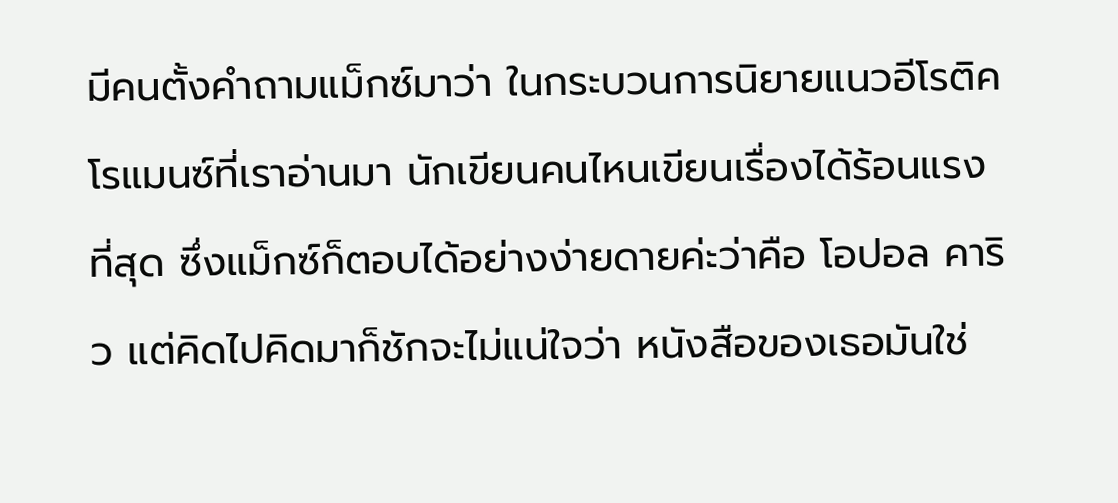มีคนตั้งคำถามแม็กซ์มาว่า ในกระบวนการนิยายแนวอีโรติคโรแมนซ์ที่เราอ่านมา นักเขียนคนไหนเขียนเรื่องได้ร้อนแรงที่สุด ซึ่งแม็กซ์ก็ตอบได้อย่างง่ายดายค่ะว่าคือ โอปอล คาริว แต่คิดไปคิดมาก็ชักจะไม่แน่ใจว่า หนังสือของเธอมันใช่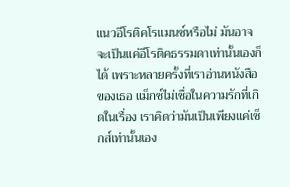แนวอีโรติคโรแมนซ์หรือไม่ มันอาจจะเป็นแค่อีโรติคธรรมดาเท่านั้นเองก็ได้ เพราะหลายครั้งที่เราอ่านหนังสือของเธอ แม็กซ์ไม่เชื่อในความรักที่เกิดในเรื่อง เราคิดว่ามันเป็นเพียงแค่เซ็กส์เท่านั้นเอง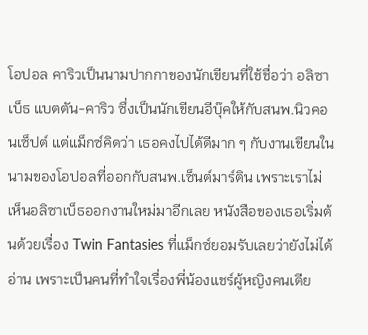โอปอล คาริวเป็นนามปากกาของนักเขียนที่ใช้ชื่อว่า อลิซาเบ็ธ แบตตัน-คาริว ซึ่งเป็นนักเขียนอีบุ๊คให้กับสนพ.นิวคอนเซ็ปต์ แต่แม็กซ์คิดว่า เธอคงไปได้ดีมาก ๆ กับงานเขียนในนามของโอปอลที่ออกกับสนพ.เซ็นต์มาร์ติน เพราะเราไม่เห็นอลิซาเบ็ธออกงานใหม่มาอีกเลย หนังสือของเธอเริ่มต้นด้วยเรื่อง Twin Fantasies ที่แม็กซ์ยอมรับเลยว่ายังไม่ได้อ่าน เพราะเป็นคนที่ทำใจเรื่องพี่น้องแชร์ผู้หญิงคนเดีย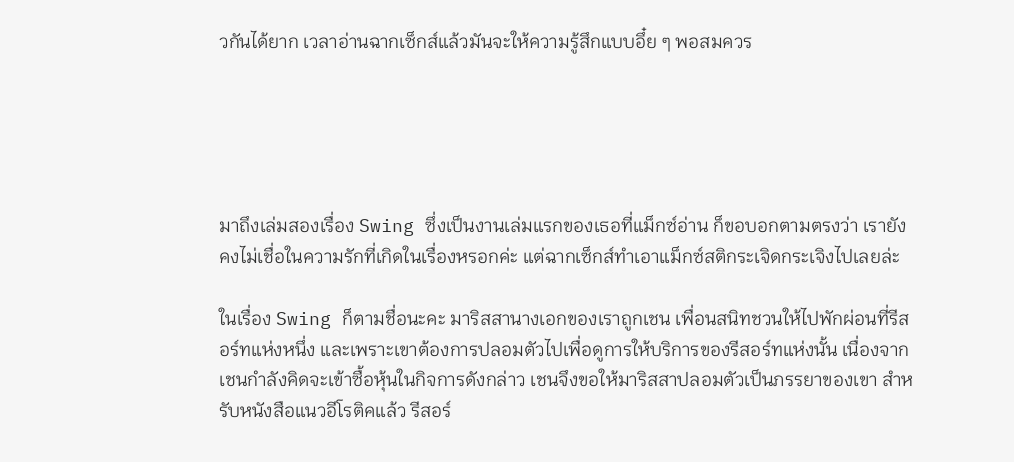วกันได้ยาก เวลาอ่านฉากเซ็กส์แล้วมันจะให้ความรู้สึกแบบอึ๋ย ๆ พอสมควร





มาถึงเล่มสองเรื่อง Swing ซึ่งเป็นงานเล่มแรกของเธอที่แม็กซ์อ่าน ก็ขอบอกตามตรงว่า เรายังคงไม่เชื่อในความรักที่เกิดในเรื่องหรอกค่ะ แต่ฉากเซ็กส์ทำเอาแม็กซ์สติกระเจิดกระเจิงไปเลยล่ะ

ในเรื่อง Swing ก็ตามชื่อนะคะ มาริสสานางเอกของเราถูกเชน เพื่อนสนิทชวนให้ไปพักผ่อนที่รีสอร์ทแห่งหนึ่ง และเพราะเขาต้องการปลอมตัวไปเพื่อดูการให้บริการของรีสอร์ทแห่งนั้น เนื่องจากเชนกำลังคิดจะเข้าซื้อหุ้นในกิจการดังกล่าว เชนจึงขอให้มาริสสาปลอมตัวเป็นภรรยาของเขา สำหรับหนังสือแนวอีโรติคแล้ว รีสอร์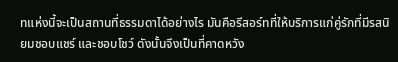ทแห่งนี้จะเป็นสถานที่ธรรมดาได้อย่างไร มันคือรีสอร์ทที่ให้บริการแก่คู่รักที่มีรสนิยมชอบแชร์ และชอบโชว์ ดังนั้นจึงเป็นที่คาดหวัง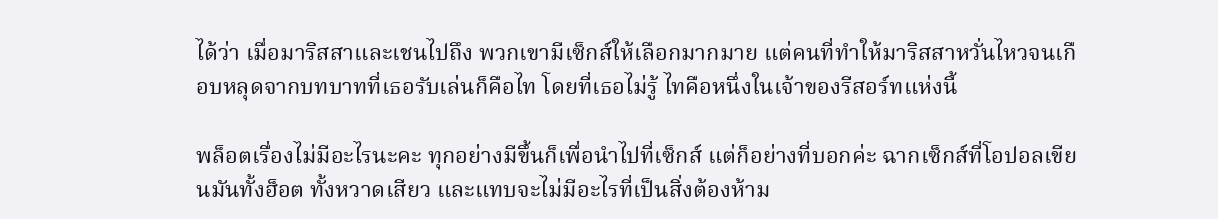ได้ว่า เมื่อมาริสสาและเชนไปถึง พวกเขามีเซ็กส์ให้เลือกมากมาย แต่คนที่ทำให้มาริสสาหวั่นไหวจนเกือบหลุดจากบทบาทที่เธอรับเล่นก็คือไท โดยที่เธอไม่รู้ ไทคือหนึ่งในเจ้าของรีสอร์ทแห่งนี้

พล็อตเรื่องไม่มีอะไรนะคะ ทุกอย่างมีขึ้นก็เพื่อนำไปที่เซ็กส์ แต่ก็อย่างที่บอกค่ะ ฉากเซ็กส์ที่โอปอลเขียนมันทั้งฮ็อต ทั้งหวาดเสียว และแทบจะไม่มีอะไรที่เป็นสิ่งต้องห้าม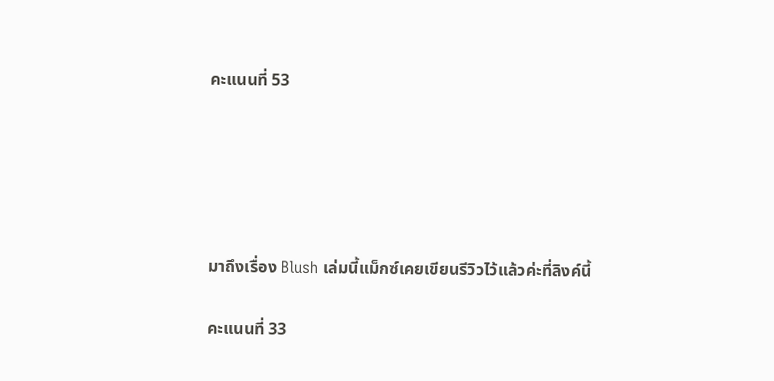คะแนนที่ 53





มาถึงเรื่อง Blush เล่มนี้แม็กซ์เคยเขียนรีวิวไว้แล้วค่ะที่ลิงค์นี้

คะแนนที่ 33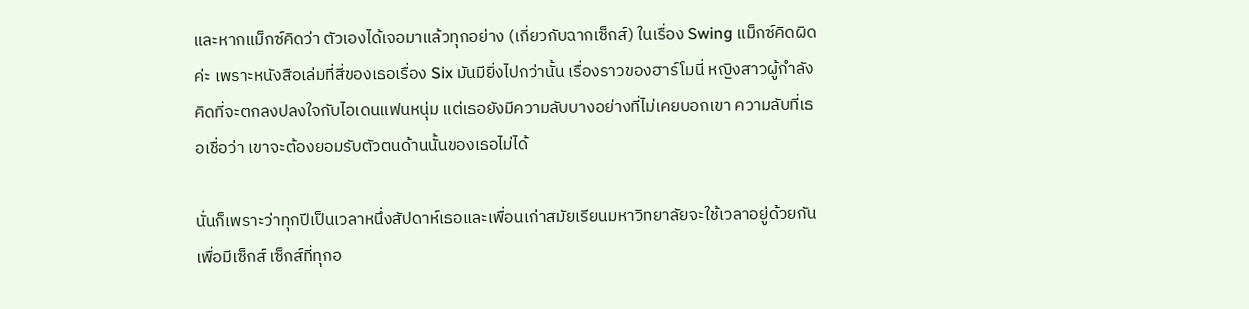และหากแม็กซ์คิดว่า ตัวเองได้เจอมาแล้วทุกอย่าง (เกี่ยวกับฉากเซ็กส์) ในเรื่อง Swing แม็กซ์คิดผิดค่ะ เพราะหนังสือเล่มที่สี่ของเธอเรื่อง Six มันมียิ่งไปกว่านั้น เรื่องราวของฮาร์โมนี่ หญิงสาวผู้กำลังคิดที่จะตกลงปลงใจกับไอเดนแฟนหนุ่ม แต่เธอยังมีความลับบางอย่างที่ไม่เคยบอกเขา ความลับที่เธอเชื่อว่า เขาจะต้องยอมรับตัวตนด้านนั้นของเธอไม่ได้

นั่นก็เพราะว่าทุกปีเป็นเวลาหนึ่งสัปดาห์เธอและเพื่อนเก่าสมัยเรียนมหาวิทยาลัยจะใช้เวลาอยู่ด้วยกันเพื่อมีเซ็กส์ เซ็กส์ที่ทุกอ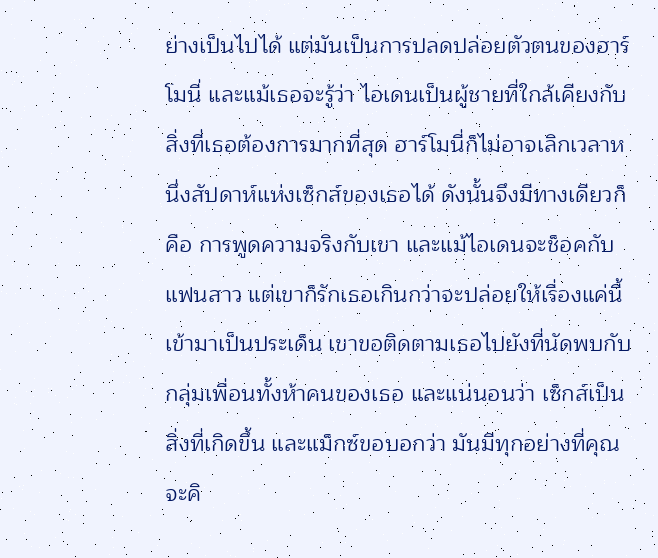ย่างเป็นไปได้ แต่มันเป็นการปลดปล่อยตัวตนของฮาร์โมนี่ และแม้เธอจะรู้ว่า ไอเดนเป็นผู้ชายที่ใกล้เคียงกับสิ่งที่เธอต้องการมากที่สุด ฮาร์โมนี่ก็ไม่อาจเลิกเวลาหนึ่งสัปดาห์แห่งเซ็กส์ของเธอได้ ดังนั้นจึงมีทางเดียวก็คือ การพูดความจริงกับเขา และแม้ไอเดนจะช็อคกับแฟนสาว แต่เขาก็รักเธอเกินกว่าจะปล่อยให้เรื่องแค่นี้เข้ามาเป็นประเด็น เขาขอติดตามเธอไปยังที่นัดพบกับกลุ่มเพื่อนทั้งห้าคนของเธอ และแน่นอนว่า เซ็กส์เป็นสิ่งที่เกิดขึ้น และแม็กซ์ขอบอกว่า มันมีทุกอย่างที่คุณจะคิ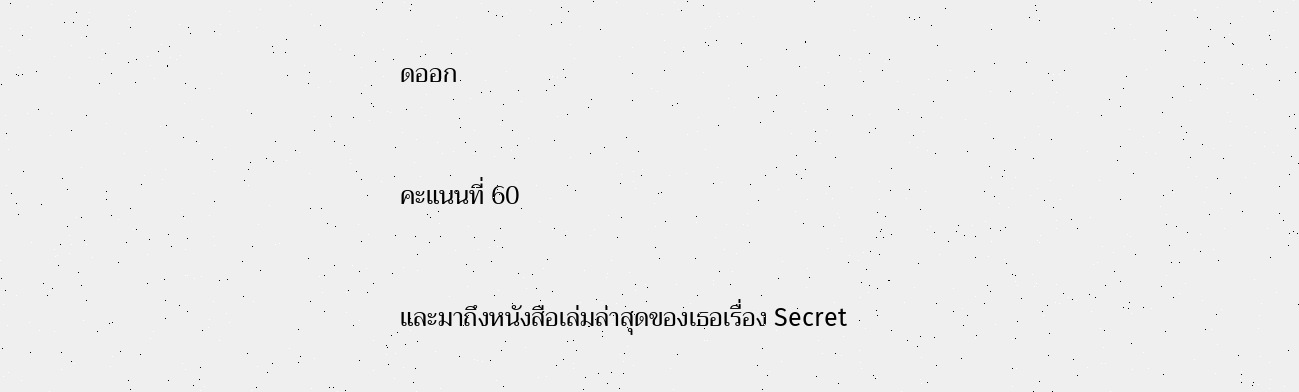ดออก

คะแนนที่ 60

และมาถึงหนังสือเล่มล่าสุดของเธอเรื่อง Secret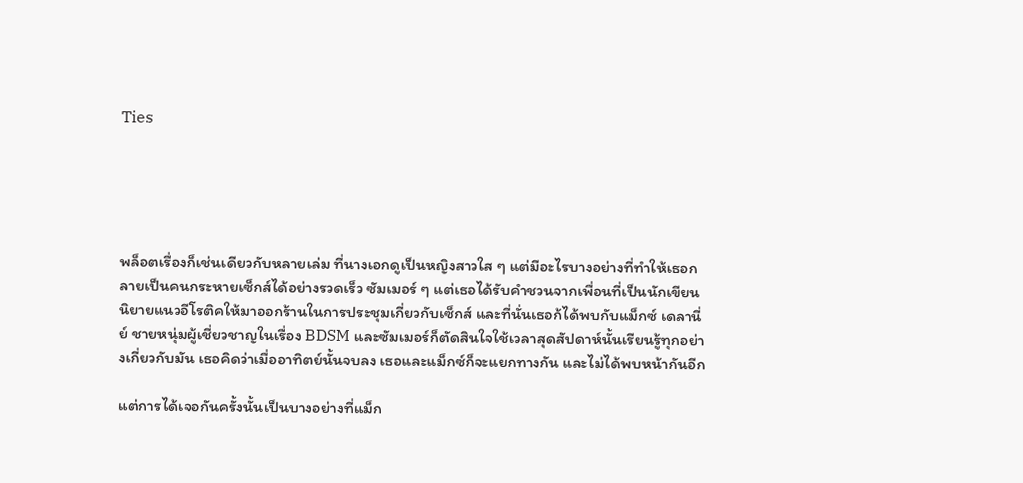Ties





พล็อตเรื่องก็เช่นเดียวกับหลายเล่ม ที่นางเอกดูเป็นหญิงสาวใส ๆ แต่มีอะไรบางอย่างที่ทำให้เธอกลายเป็นคนกระหายเซ็กส์ได้อย่างรวดเร็ว ซัมเมอร์ ๆ แต่เธอได้รับคำชวนจากเพื่อนที่เป็นนักเขียนนิยายแนวอีโรติคให้มาออกร้านในการประชุมเกี่ยวกับเซ็กส์ และที่นั่นเธอก้ได้พบกับแม็กซ์ เดลานี่ย์ ชายหนุ่มผู้เชี่ยวชาญในเรื่อง BDSM และซัมเมอร์ก็ตัดสินใจใช้เวลาสุดสัปดาห์นั้นเรียนรู้ทุกอย่างเกี่ยวกับมัน เธอคิดว่าเมื่ออาทิตย์นั้นจบลง เธอและแม็กซ์ก็จะแยกทางกัน และไม่ได้พบหน้ากันอีก

แต่การได้เจอกันครั้งนั้นเป็นบางอย่างที่แม็ก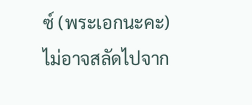ซ์ (พระเอกนะคะ) ไม่อาจสลัดไปจาก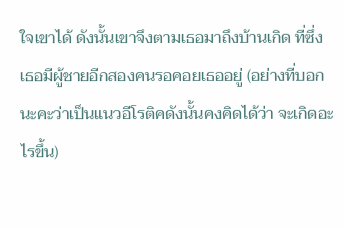ใจเขาได้ ดังนั้นเขาจึงตามเธอมาถึงบ้านเกิด ที่ซึ่งเธอมีผู้ชายอีกสองคนรอคอยเธออยู่ (อย่างที่บอกนะคะว่าเป็นแนวอีโรติคดังนั้นคงคิดได้ว่า จะเกิดอะไรขึ้น)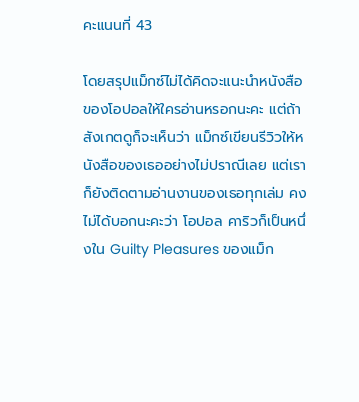คะแนนที่ 43

โดยสรุปแม็กซ์ไม่ได้คิดจะแนะนำหนังสือของโอปอลให้ใครอ่านหรอกนะคะ แต่ถ้าสังเกตดูก็จะเห็นว่า แม็กซ์เขียนรีวิวให้หนังสือของเธออย่างไม่ปราณีเลย แต่เราก็ยังติดตามอ่านงานของเธอทุกเล่ม คงไม่ได้บอกนะคะว่า โอปอล คาริวก็เป็นหนึ่งใน Guilty Pleasures ของแม็ก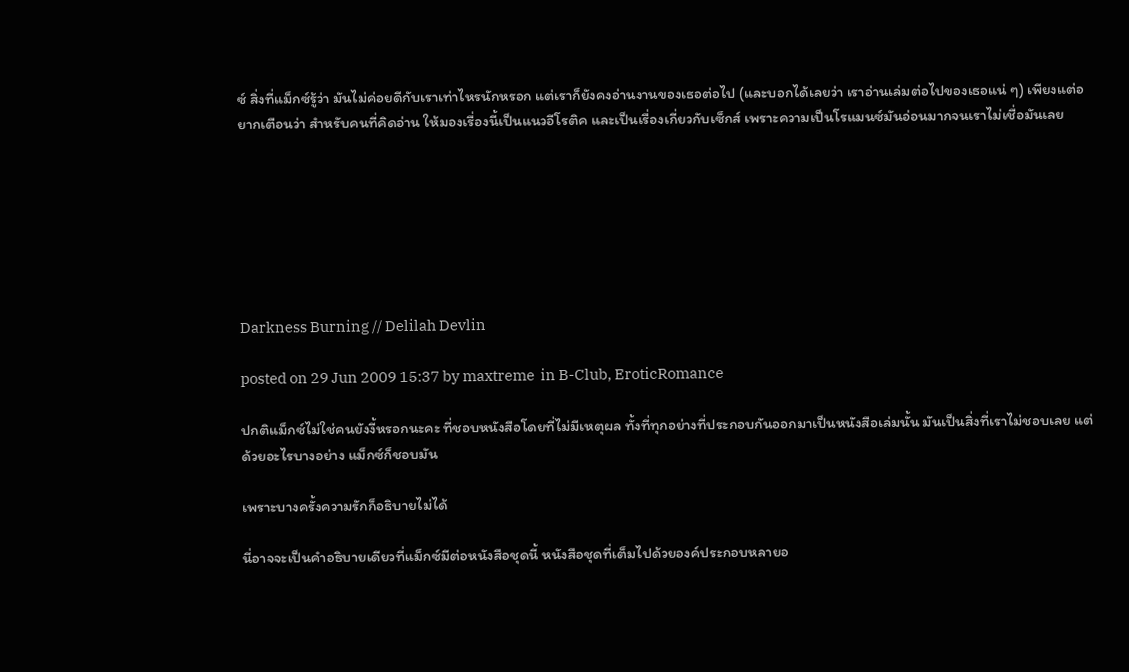ซ์ สิ่งที่แม็กซ์รู้ว่า มันไม่ค่อยดีกับเราเท่าไหรนักหรอก แต่เราก็ยังคงอ่านงานของเธอต่อไป (และบอกได้เลยว่า เราอ่านเล่มต่อไปของเธอแน่ ๆ) เพียงแต่อยากเตือนว่า สำหรับคนที่คิดอ่าน ให้มองเรื่องนี้เป็นแนวอีโรติค และเป็นเรื่องเกี่ยวกับเซ็กส์ เพราะความเป็นโรแมนซ์มันอ่อนมากจนเราไม่เชื่อมันเลย







Darkness Burning // Delilah Devlin

posted on 29 Jun 2009 15:37 by maxtreme  in B-Club, EroticRomance

ปกติแม็กซ์ไม่ใช่คนยังงี้หรอกนะคะ ที่ชอบหนังสือโดยที่ไม่มีเหตุผล ทั้งที่ทุกอย่างที่ประกอบกันออกมาเป็นหนังสือเล่มนั้น มันเป็นสิ่งที่เราไม่ชอบเลย แต่ด้วยอะไรบางอย่าง แม็กซ์ก็ชอบมัน

เพราะบางครั้งความรักก็อธิบายไม่ได้

นี่อาจจะเป็นคำอธิบายเดียวที่แม็กซ์มีต่อหนังสือชุดนี้ หนังสือชุดที่เต็มไปด้วยองค์ประกอบหลายอ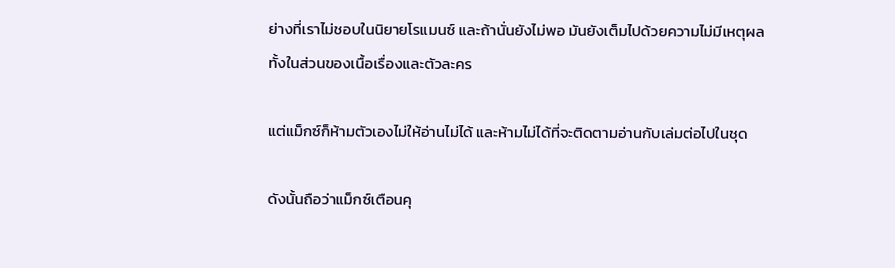ย่างที่เราไม่ชอบในนิยายโรแมนซ์ และถ้านั่นยังไม่พอ มันยังเต็มไปด้วยความไม่มีเหตุผลทั้งในส่วนของเนื้อเรื่องและตัวละคร

แต่แม็กซ์ก็ห้ามตัวเองไม่ให้อ่านไม่ได้ และห้ามไม่ได้ที่จะติดตามอ่านกับเล่มต่อไปในชุด

ดังนั้นถือว่าแม็กซ์เตือนคุ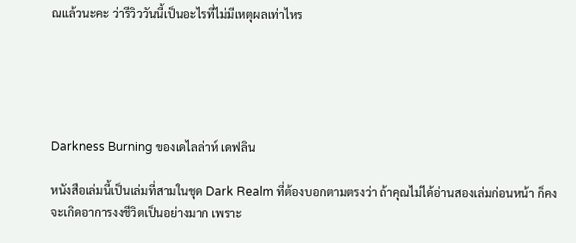ณแล้วนะคะ ว่ารีวิววันนี้เป็นอะไรที่ไม่มีเหตุผลเท่าไหร





Darkness Burning ของเดไลล่าห์ เดฟลิน

หนังสือเล่มนี้เป็นเล่มที่สามในชุด Dark Realm ที่ต้องบอกตามตรงว่า ถ้าคุณไม่ได้อ่านสองเล่มก่อนหน้า ก็คงจะเกิดอาการงงชีวิตเป็นอย่างมาก เพราะ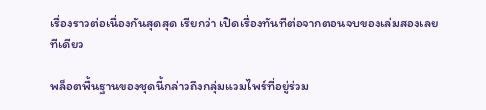เรื่องราวต่อเนื่องกันสุดสุด เรียกว่า เปิดเรื่องทันทีต่อจากตอนจบของเล่มสองเลยทีเดียว

พล็อตพื้นฐานของชุดนี้กล่าวถึงกลุ่มแวมไพร์ที่อยู่ร่วม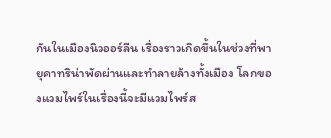กันในเมืองนิวออร์ลีน เรื่องราวเกิดขึ้นในช่วงที่พายุคาทริน่าพัดผ่านและทำลายล้างทั้งเมือง โลกของแวมไพร์ในเรื่องนี้จะมีแวมไพร์ส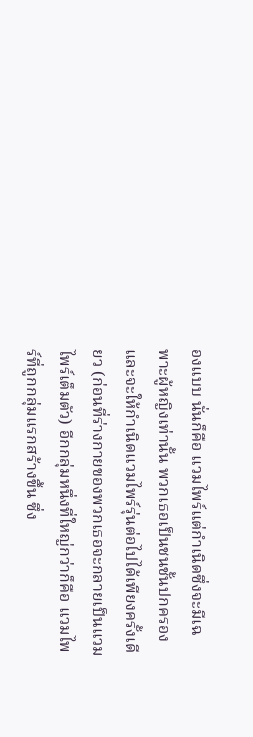องแบบ นั่นก็คือ แวมไพร์แต่กำเนิดซึ่งจะมีเฉพาะผู้หญิงเท่านั้น พวกเธอเป็นชนชั้นปกครอง และจะให้กำเนิดแวมไพร์รุ่นต่อไปได้เพียงครั้งเดียว (ก่อนที่ร่างกายของพวกเธอจะกลายเป็นแวมไพร์เต็มตัว) อีกกลุ่มหนึ่งที่ใหญ่กว่าก็คือ แวมไพร์ที่ถูกกลุ่มแรกสร้างขึ้น ซึ่ง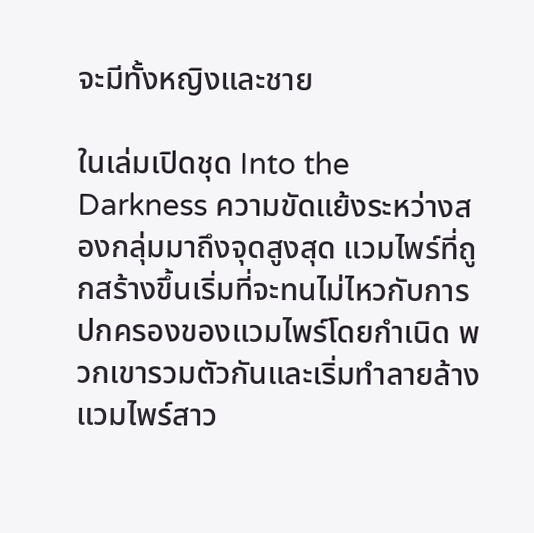จะมีทั้งหญิงและชาย

ในเล่มเปิดชุด Into the Darkness ความขัดแย้งระหว่างสองกลุ่มมาถึงจุดสูงสุด แวมไพร์ที่ถูกสร้างขึ้นเริ่มที่จะทนไม่ไหวกับการปกครองของแวมไพร์โดยกำเนิด พวกเขารวมตัวกันและเริ่มทำลายล้างแวมไพร์สาว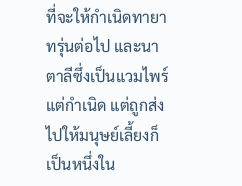ที่จะให้กำเนิดทายาทรุ่นต่อไป และนาตาลีซึ่งเป็นแวมไพร์แต่กำเนิด แต่ถูกส่งไปให้มนุษย์เลี้ยงก็เป็นหนึ่งใน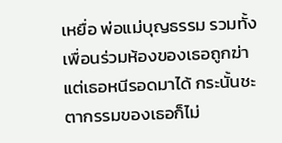เหยื่อ พ่อแม่บุญธรรม รวมทั้งเพื่อนร่วมห้องของเธอถูกฆ่า แต่เธอหนีรอดมาได้ กระนั้นชะตากรรมของเธอก็ไม่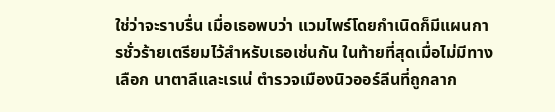ใช่ว่าจะราบรื่น เมื่อเธอพบว่า แวมไพร์โดยกำเนิดก็มีแผนการชั่วร้ายเตรียมไว้สำหรับเธอเช่นกัน ในท้ายที่สุดเมื่อไม่มีทางเลือก นาตาลีและเรเน่ ตำรวจเมืองนิวออร์ลีนที่ถูกลาก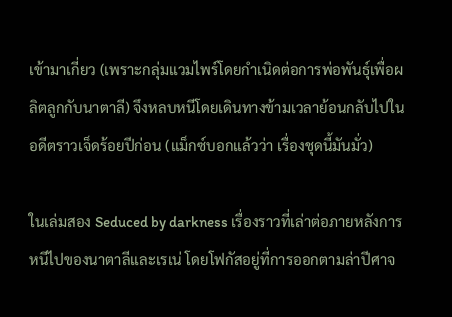เข้ามาเกี่ยว (เพราะกลุ่มแวมไพร์โดยกำเนิดต่อการพ่อพันธุ์เพื่อผลิตลูกกับนาตาลี) จึงหลบหนีโดยเดินทางข้ามเวลาย้อนกลับไปในอดีตราวเจ็ดร้อยปีก่อน (แม็กซ์บอกแล้วว่า เรื่องชุดนี้มันมั่ว)

ในเล่มสอง Seduced by darkness เรื่องราวที่เล่าต่อภายหลังการหนีไปของนาตาลีและเรเน่ โดยโฟกัสอยู่ที่การออกตามล่าปีศาจ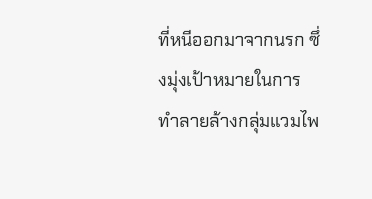ที่หนีออกมาจากนรก ซึ่งมุ่งเป้าหมายในการทำลายล้างกลุ่มแวมไพ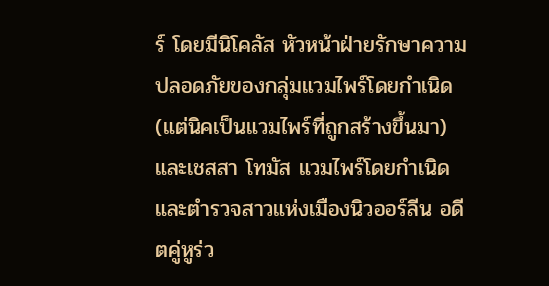ร์ โดยมีนิโคลัส หัวหน้าฝ่ายรักษาความปลอดภัยของกลุ่มแวมไพร์โดยกำเนิด (แต่นิคเป็นแวมไพร์ที่ถูกสร้างขึ้นมา) และเชสสา โทมัส แวมไพร์โดยกำเนิดและตำรวจสาวแห่งเมืองนิวออร์ลีน อดีตคู่หูร่ว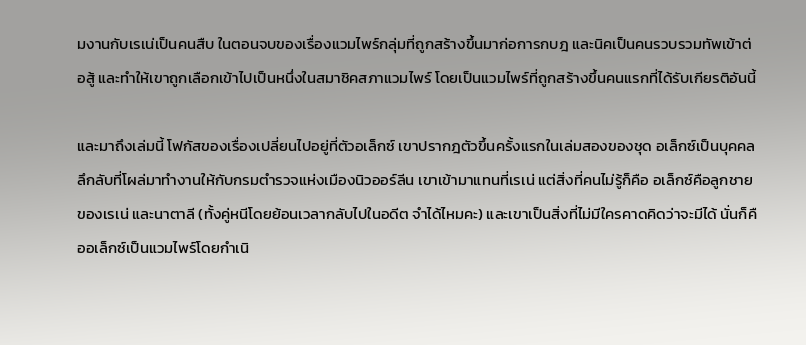มงานกับเรเน่เป็นคนสืบ ในตอนจบของเรื่องแวมไพร์กลุ่มที่ถูกสร้างขึ้นมาก่อการกบฎ และนิคเป็นคนรวบรวมทัพเข้าต่อสู้ และทำให้เขาถูกเลือกเข้าไปเป็นหนึ่งในสมาชิคสภาแวมไพร์ โดยเป็นแวมไพร์ที่ถูกสร้างขึ้นคนแรกที่ได้รับเกียรติอันนี้

และมาถึงเล่มนี้ โฟกัสของเรื่องเปลี่ยนไปอยู่ที่ตัวอเล็กซ์ เขาปรากฎตัวขึ้นครั้งแรกในเล่มสองของชุด อเล็กซ์เป็นบุคคลลึกลับที่โผล่มาทำงานให้กับกรมตำรวจแห่งเมืองนิวออร์ลีน เขาเข้ามาแทนที่เรเน่ แต่สิ่งที่คนไม่รู้ก็คือ อเล็กซ์คือลูกชายของเรเน่ และนาตาลี (ทั้งคู่หนีโดยย้อนเวลากลับไปในอดีต จำได้ไหมคะ) และเขาเป็นสิ่งที่ไม่มีใครคาดคิดว่าจะมีได้ นั่นก็คืออเล็กซ์เป็นแวมไพร์โดยกำเนิ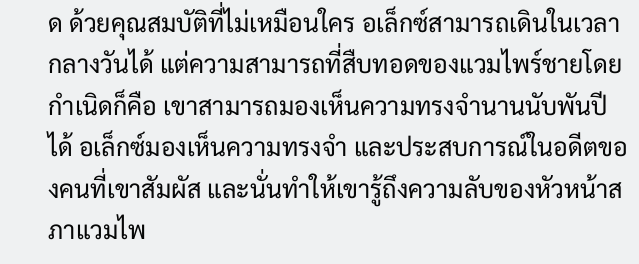ด ด้วยคุณสมบัติที่ไม่เหมือนใคร อเล็กซ์สามารถเดินในเวลากลางวันได้ แต่ความสามารถที่สืบทอดของแวมไพร์ชายโดยกำเนิดก็คือ เขาสามารถมองเห็นความทรงจำนานนับพันปีได้ อเล็กซ์มองเห็นความทรงจำ และประสบการณ์ในอดีตของคนที่เขาสัมผัส และนั่นทำให้เขารู้ถึงความลับของหัวหน้าสภาแวมไพ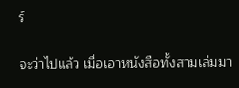ร์

จะว่าไปแล้ว เมื่อเอาหนังสือทั้งสามเล่มมา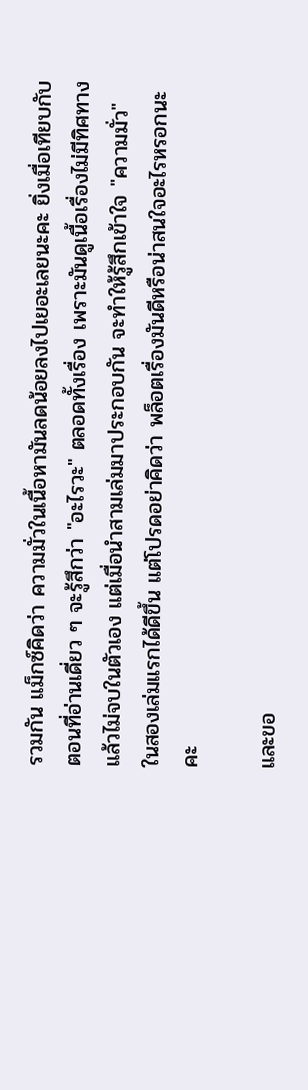รวมกัน แม็กซ์คิดว่า ความมั่วในเนื้อหามันลดน้อยลงไปเยอะเลยนะคะ ยิ่งเมื่อเทียบกับตอนที่อ่านเดี่ยว ๆ จะรู้สึกว่า "อะไรวะ" ตลอดทั้งเรื่อง เพราะมันดูเนื้อเรื่องไม่มีทิศทาง แล้วไม่จบในตัวเอง แต่เมื่อนำสามเล่มมาประกอบกัน จะทำให้รู้สึกเข้าใจ "ความมั่ว" ในสองเล่มแรกได้ดีขึ้น แต่โปรดอย่าคิดว่า พล็อตเรื่องมันดีหรือน่าสนใจอะไรหรอกนะคะ

และขอ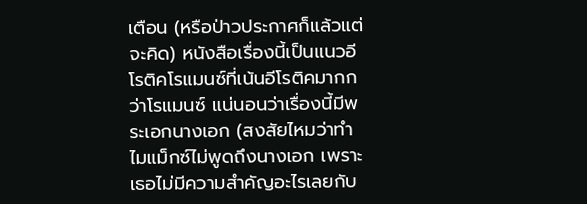เตือน (หรือป่าวประกาศก็แล้วแต่จะคิด) หนังสือเรื่องนี้เป็นแนวอีโรติคโรแมนซ์ที่เน้นอีโรติคมากกว่าโรแมนซ์ แน่นอนว่าเรื่องนี้มีพระเอกนางเอก (สงสัยไหมว่าทำไมแม็กซ์ไม่พูดถึงนางเอก เพราะเธอไม่มีความสำคัญอะไรเลยกับ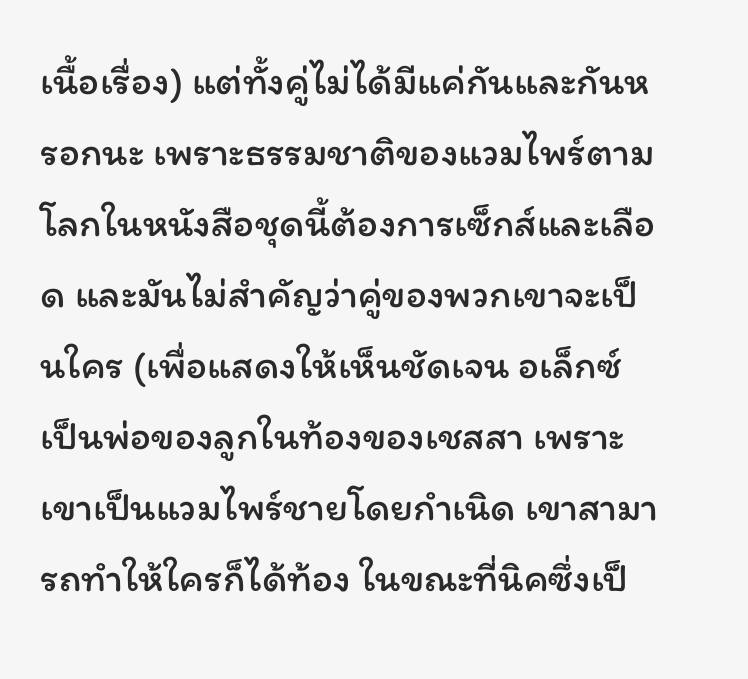เนื้อเรื่อง) แต่ทั้งคู่ไม่ได้มีแค่กันและกันหรอกนะ เพราะธรรมชาติของแวมไพร์ตามโลกในหนังสือชุดนี้ต้องการเซ็กส์และเลือด และมันไม่สำคัญว่าคู่ของพวกเขาจะเป็นใคร (เพื่อแสดงให้เห็นชัดเจน อเล็กซ์เป็นพ่อของลูกในท้องของเชสสา เพราะเขาเป็นแวมไพร์ชายโดยกำเนิด เขาสามารถทำให้ใครก็ได้ท้อง ในขณะที่นิคซึ่งเป็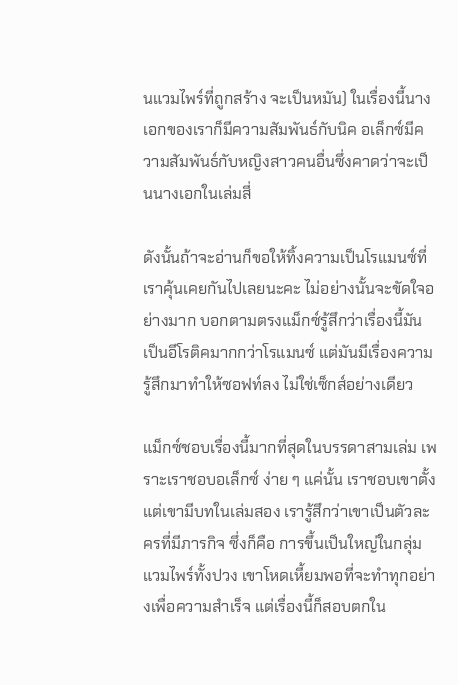นแวมไพร์ที่ถูกสร้าง จะเป็นหมัน) ในเรื่องนี้นางเอกของเราก็มีความสัมพันธ์กับนิค อเล็กซ์มีความสัมพันธ์กับหญิงสาวคนอื่นซึ่งคาดว่าจะเป็นนางเอกในเล่มสี่

ดังนั้นถ้าจะอ่านก็ขอให้ทิ้งความเป็นโรแมนซ์ที่เราคุ้นเคยกันไปเลยนะคะ ไม่อย่างนั้นจะขัดใจอย่างมาก บอกตามตรงแม็กซ์รู้สึกว่าเรื่องนี้มันเป็นอีโรติคมากกว่าโรแมนซ์ แต่มันมีเรื่องความรู้สึกมาทำให้ซอฟท์ลง ไม่ใช่เซ็กส์อย่างเดียว

แม็กซ์ชอบเรื่องนี้มากที่สุดในบรรดาสามเล่ม เพราะเราชอบอเล็กซ์ ง่าย ๆ แค่นั้น เราชอบเขาตั้งแต่เขามีบทในเล่มสอง เรารู้สึกว่าเขาเป็นตัวละครที่มีภารกิจ ซึ่งก็คือ การขึ้นเป็นใหญ่ในกลุ่มแวมไพร์ทั้งปวง เขาโหดเหี้ยมพอที่จะทำทุกอย่างเพื่อความสำเร็จ แต่เรื่องนี้ก็สอบตกใน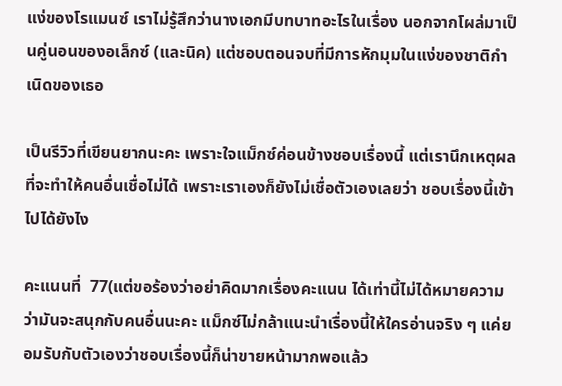แง่ของโรแมนซ์ เราไม่รู้สึกว่านางเอกมีบทบาทอะไรในเรื่อง นอกจากโผล่มาเป็นคู่นอนของอเล็กซ์ (และนิค) แต่ชอบตอนจบที่มีการหักมุมในแง่ของชาติกำเนิดของเธอ

เป็นรีวิวที่เขียนยากนะคะ เพราะใจแม็กซ์ค่อนข้างชอบเรื่องนี้ แต่เรานึกเหตุผลที่จะทำให้คนอื่นเชื่อไม่ได้ เพราะเราเองก็ยังไม่เชื่อตัวเองเลยว่า ชอบเรื่องนี้เข้าไปได้ยังไง

คะแนนที่  77(แต่ขอร้องว่าอย่าคิดมากเรื่องคะแนน ได้เท่านี้ไม่ได้หมายความว่ามันจะสนุกกับคนอื่นนะคะ แม็กซ์ไม่กล้าแนะนำเรื่องนี้ให้ใครอ่านจริง ๆ แค่ยอมรับกับตัวเองว่าชอบเรื่องนี้ก็น่าขายหน้ามากพอแล้ว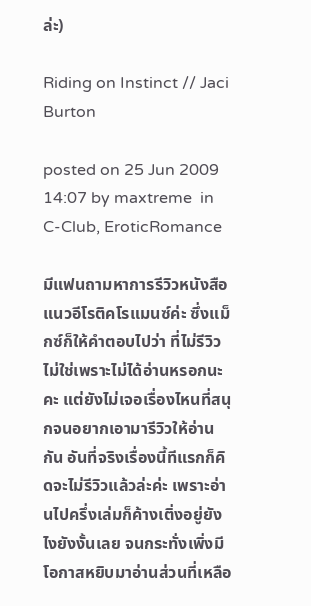ล่ะ)

Riding on Instinct // Jaci Burton

posted on 25 Jun 2009 14:07 by maxtreme  in C-Club, EroticRomance

มีแฟนถามหาการรีวิวหนังสือแนวอีโรติคโรแมนซ์ค่ะ ซึ่งแม็กซ์ก็ให้คำตอบไปว่า ที่ไม่รีวิวไม่ใช่เพราะไม่ได้อ่านหรอกนะคะ แต่ยังไม่เจอเรื่องไหนที่สนุกจนอยากเอามารีวิวให้อ่านกัน อันที่จริงเรื่องนี้ทีแรกก็คิดจะไม่รีวิวแล้วล่ะค่ะ เพราะอ่านไปครึ่งเล่มก็ค้างเติ่งอยู่ยังไงยังงั้นเลย จนกระทั่งเพิ่งมีโอกาสหยิบมาอ่านส่วนที่เหลือ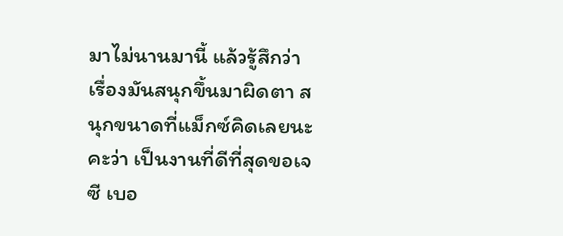มาไม่นานมานี้ แล้วรู้สึกว่า เรื่องมันสนุกขึ้นมาผิดตา สนุกขนาดที่แม็กซ์คิดเลยนะคะว่า เป็นงานที่ดีที่สุดขอเจซี เบอ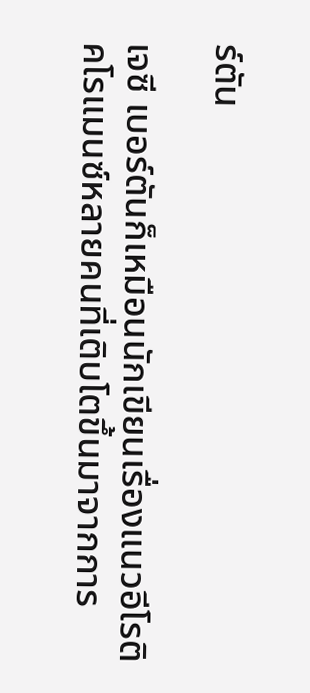ร์ตัน

เจซี เบอร์ตันก็เหมือนนักเขียนเรื่องแนวอีโรติคโรแมนซ์หลายคนที่เติบโตขึ้นมาจากการ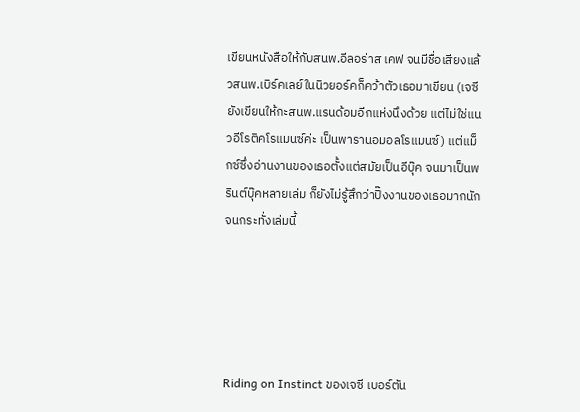เขียนหนังสือให้กับสนพ.อีลอร่าส เคฟ จนมีชื่อเสียงแล้วสนพ.เบิร์คเลย์ในนิวยอร์คก็คว้าตัวเธอมาเขียน (เจซียังเขียนให้กะสนพ.แรนด้อมอีกแห่งนึงด้วย แต่ไม่ใช่แนวอีโรติคโรแมนซ์ค่ะ เป็นพารานอมอลโรแมนซ์) แต่แม็กซ์ซึ่งอ่านงานของเธอตั้งแต่สมัยเป็นอีบุ๊ค จนมาเป็นพรินต์บุ๊คหลายเล่ม ก็ยังไม่รู้สึกว่าปิ๊งงานของเธอมากนัก จนกระทั่งเล่มนี้





Riding on Instinct ของเจซี เบอร์ตัน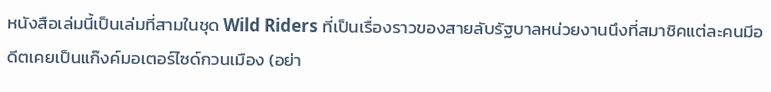หนังสือเล่มนี้เป็นเล่มที่สามในชุด Wild Riders ที่เป็นเรื่องราวของสายลับรัฐบาลหน่วยงานนึงที่สมาชิคแต่ละคนมีอดีตเคยเป็นแก๊งค์มอเตอร์ไซด์กวนเมือง (อย่า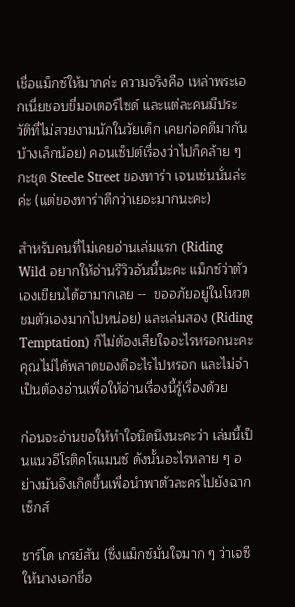เชื่อแม็กซ์ให้มากค่ะ ความจริงคือ เหล่าพระเอกเนี่ยชอบขี่มอเตอร์ไซด์ และแต่ละคนมีประวัติที่ไม่สวยงามนักในวัยเด็ก เคยก่อคดีมากันบ้างเล็กน้อย) คอนเซ็ปต์เรื่องว่าไปก็คล้าย ๆ กะชุด Steele Street ของทาร่า เจนเซ่นนั่นล่ะค่ะ (แต่ของทาร่าดีกว่าเยอะมากนะคะ)

สำหรับคนที่ไม่เคยอ่านเล่มแรก (Riding Wild อยากให้อ่านรีวิวอันนี้นะคะ แม็กซ์ว่าตัวเองเขียนได้ฮามากเลย --  ขออภัยอยู่ในโหวตชมตัวเองมากไปหน่อย) และเล่มสอง (Riding Temptation) ก็ไม่ต้องเสียใจอะไรหรอกนะคะ คุณไม่ได้พลาดของดีอะไรไปหรอก และไม่จำเป็นต้องอ่านเพื่อให้อ่านเรื่องนี้รู้เรื่องด้วย

ก่อนจะอ่านขอให้ทำใจนิดนึงนะคะว่า เล่มนี้เป็นแนวอีโรติคโรแมนซ์ ดังนั้นอะไรหลาย ๆ อย่างมันจึงเกิดขึ้นเพื่อนำพาตัวละครไปยังฉากเซ็กส์

ชาร์โด เกรย์สัน (ซึ่งแม็กซ์มั่นใจมาก ๆ ว่าเจซีให้นางเอกชื่อ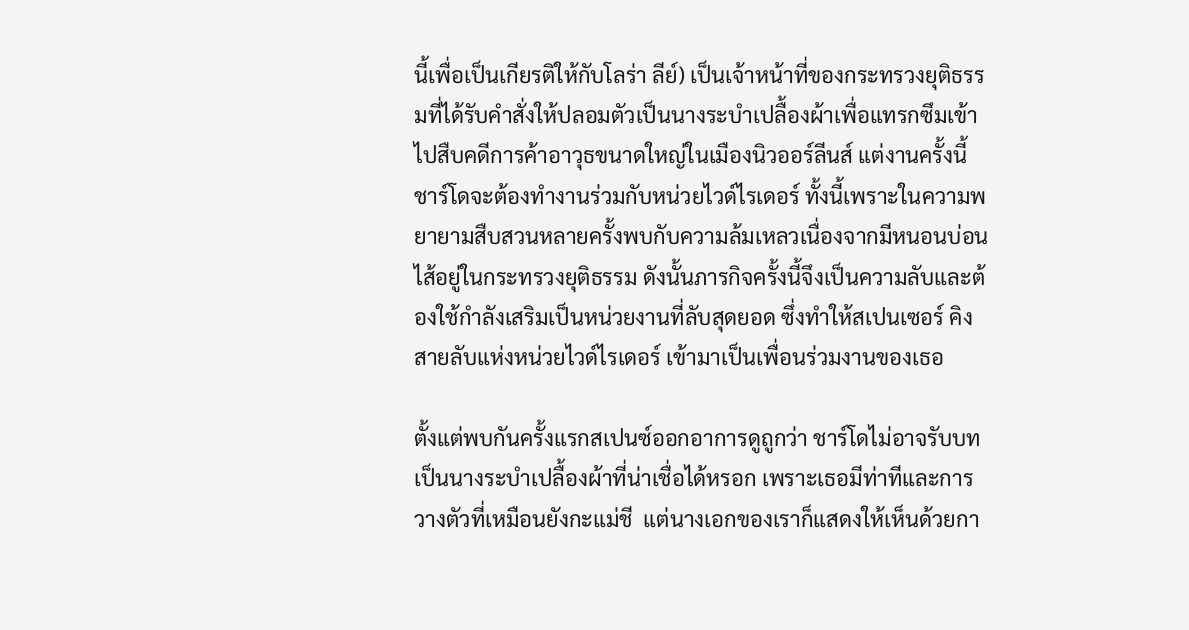นี้เพื่อเป็นเกียรติให้กับโลร่า ลีย์) เป็นเจ้าหน้าที่ของกระทรวงยุติธรรมที่ได้รับคำสั่งให้ปลอมตัวเป็นนางระบำเปลื้องผ้าเพื่อแทรกซึมเข้าไปสืบคดีการค้าอาวุธขนาดใหญ่ในเมืองนิวออร์ลีนส์ แต่งานครั้งนี้ชาร์โดจะต้องทำงานร่วมกับหน่วยไวด์ไรเดอร์ ทั้งนี้เพราะในความพยายามสืบสวนหลายครั้งพบกับความล้มเหลวเนื่องจากมีหนอนบ่อนไส้อยู่ในกระทรวงยุติธรรม ดังนั้นภารกิจครั้งนี้จึงเป็นความลับและต้องใช้กำลังเสริมเป็นหน่วยงานที่ลับสุดยอด ซึ่งทำให้สเปนเซอร์ คิงสายลับแห่งหน่วยไวด์ไรเดอร์ เข้ามาเป็นเพื่อนร่วมงานของเธอ

ตั้งแต่พบกันครั้งแรกสเปนซ์ออกอาการดูถูกว่า ชาร์โดไม่อาจรับบทเป็นนางระบำเปลื้องผ้าที่น่าเชื่อได้หรอก เพราะเธอมีท่าทีและการวางตัวที่เหมือนยังกะแม่ชี  แต่นางเอกของเราก็แสดงให้เห็นด้วยกา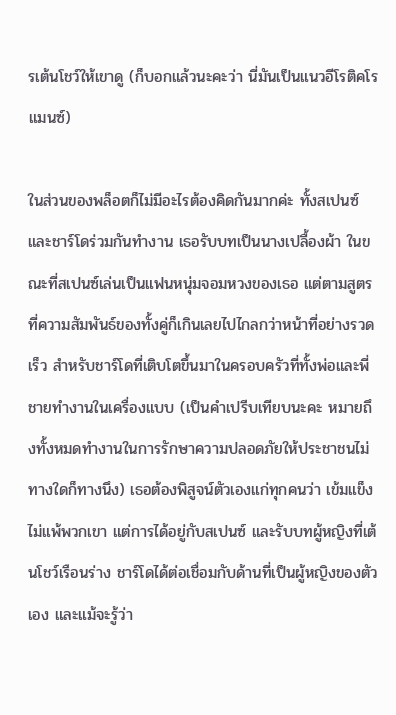รเต้นโชว์ให้เขาดู (ก็บอกแล้วนะคะว่า นี่มันเป็นแนวอีโรติคโรแมนซ์)

ในส่วนของพล็อตก็ไม่มีอะไรต้องคิดกันมากค่ะ ทั้งสเปนซ์และชาร์โดร่วมกันทำงาน เธอรับบทเป็นนางเปลื้องผ้า ในขณะที่สเปนซ์เล่นเป็นแฟนหนุ่มจอมหวงของเธอ แต่ตามสูตรที่ความสัมพันธ์ของทั้งคู่ก็เกินเลยไปไกลกว่าหน้าที่อย่างรวดเร็ว สำหรับชาร์โดที่เติบโตขึ้นมาในครอบครัวที่ทั้งพ่อและพี่ชายทำงานในเครื่องแบบ (เป็นคำเปรีบเทียบนะคะ หมายถึงทั้งหมดทำงานในการรักษาความปลอดภัยให้ประชาชนไม่ทางใดก็ทางนึง) เธอต้องพิสูจน์ตัวเองแก่ทุกคนว่า เข้มแข็งไม่แพ้พวกเขา แต่การได้อยู่กับสเปนซ์ และรับบทผู้หญิงที่เต้นโชว์เรือนร่าง ชาร์โดได้ต่อเชื่อมกับด้านที่เป็นผู้หญิงของตัวเอง และแม้จะรู้ว่า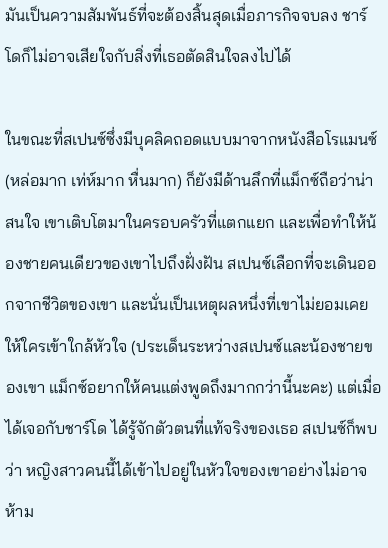มันเป็นความสัมพันธ์ที่จะต้องสิ้นสุดเมื่อภารกิจจบลง ชาร์โดก็ไม่อาจเสียใจกับสิ่งที่เธอตัดสินใจลงไปได้

ในขณะที่สเปนซ์ซึ่งมีบุคลิคถอดแบบมาจากหนังสือโรแมนซ์ (หล่อมาก เท่ห์มาก หื่นมาก) ก็ยังมีด้านลึกที่แม็กซ์ถือว่าน่าสนใจ เขาเติบโตมาในครอบครัวที่แตกแยก และเพื่อทำให้น้องชายคนเดียวของเขาไปถึงฝั่งฝัน สเปนซ์เลือกที่จะเดินออกจากชีวิตของเขา และนั่นเป็นเหตุผลหนึ่งที่เขาไม่ยอมเคยให้ใครเข้าใกล้หัวใจ (ประเด็นระหว่างสเปนซ์และน้องชายของเขา แม็กซ์อยากให้คนแต่งพูดถึงมากกว่านี้นะคะ) แต่เมื่อได้เจอกับชาร์โด ได้รู้จักตัวตนที่แท้จริงของเธอ สเปนซ์ก็พบว่า หญิงสาวคนนี้ได้เข้าไปอยู่ในหัวใจของเขาอย่างไม่อาจห้าม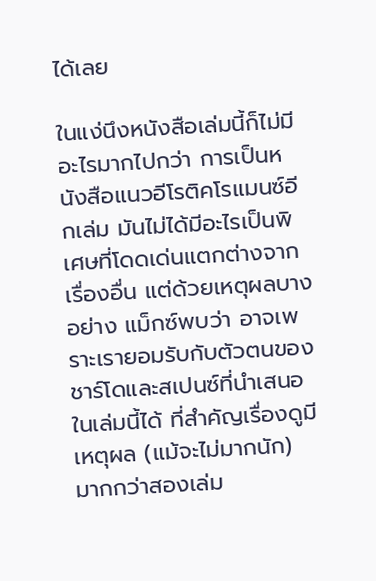ได้เลย

ในแง่นึงหนังสือเล่มนี้ก็ไม่มีอะไรมากไปกว่า การเป็นหนังสือแนวอีโรติคโรแมนซ์อีกเล่ม มันไม่ได้มีอะไรเป็นพิเศษที่โดดเด่นแตกต่างจากเรื่องอื่น แต่ด้วยเหตุผลบางอย่าง แม็กซ์พบว่า อาจเพราะเรายอมรับกับตัวตนของชาร์โดและสเปนซ์ที่นำเสนอในเล่มนี้ได้ ที่สำคัญเรื่องดูมีเหตุผล (แม้จะไม่มากนัก) มากกว่าสองเล่ม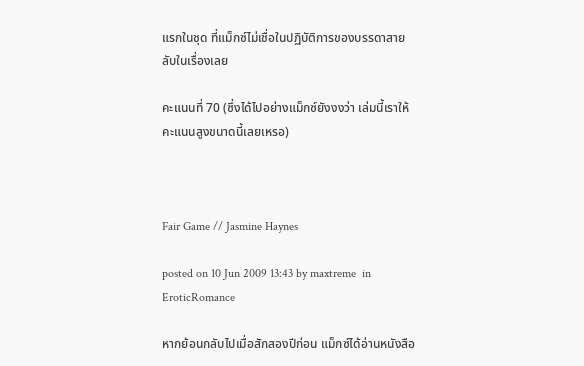แรกในชุด ที่แม็กซ์ไม่เชื่อในปฏิบัติการของบรรดาสายลับในเรื่องเลย

คะแนนที่ 70 (ซึ่งได้ไปอย่างแม็กซ์ยังงงว่า เล่มนี้เราให้คะแนนสูงขนาดนี้เลยเหรอ)



Fair Game // Jasmine Haynes

posted on 10 Jun 2009 13:43 by maxtreme  in EroticRomance

หากย้อนกลับไปเมื่อสักสองปีก่อน แม็กซ์ได้อ่านหนังสือ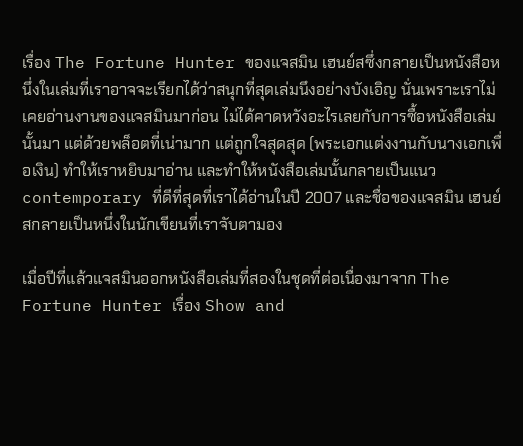เรื่อง The Fortune Hunter ของแจสมิน เฮนย์สซึ่งกลายเป็นหนังสือหนึ่งในเล่มที่เราอาจจะเรียกได้ว่าสนุกที่สุดเล่มนึงอย่างบังเอิญ นั่นเพราะเราไม่เคยอ่านงานของแจสมินมาก่อน ไม่ได้คาดหวังอะไรเลยกับการซื้อหนังสือเล่มนั้นมา แต่ด้วยพล็อตที่เน่ามาก แต่ถูกใจสุดสุด (พระเอกแต่งงานกับนางเอกเพื่อเงิน) ทำให้เราหยิบมาอ่าน และทำให้หนังสือเล่มนั้นกลายเป็นแนว contemporary ที่ดีที่สุดที่เราได้อ่านในปี 2007 และชื่อของแจสมิน เฮนย์สกลายเป็นหนึ่งในนักเขียนที่เราจับตามอง

เมื่อปีที่แล้วแจสมินออกหนังสือเล่มที่สองในชุดที่ต่อเนื่องมาจาก The Fortune Hunter เรื่อง Show and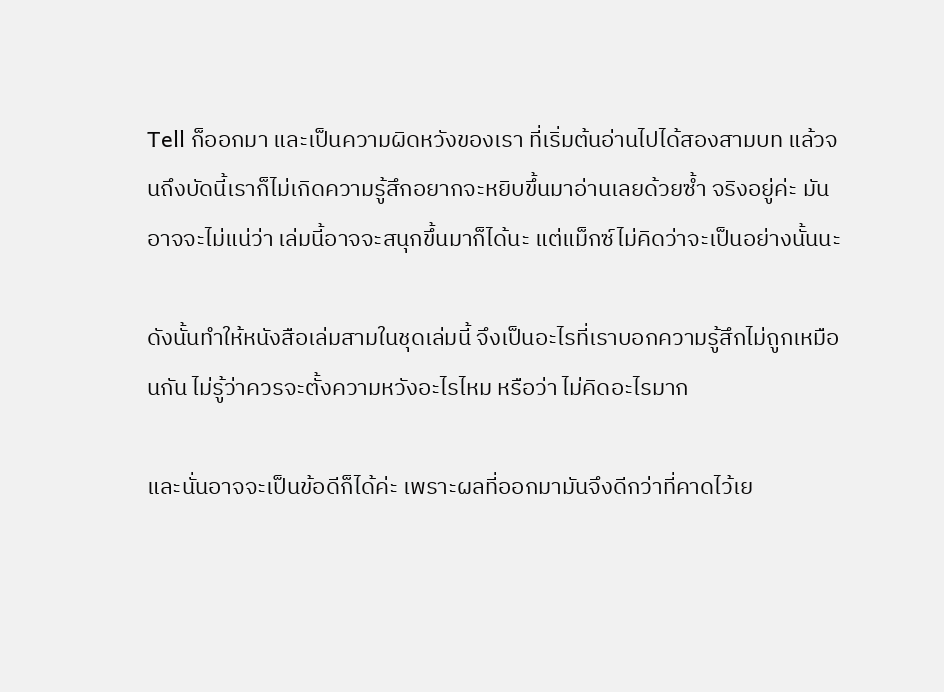Tell ก็ออกมา และเป็นความผิดหวังของเรา ที่เริ่มต้นอ่านไปได้สองสามบท แล้วจนถึงบัดนี้เราก็ไม่เกิดความรู้สึกอยากจะหยิบขึ้นมาอ่านเลยด้วยซ้ำ จริงอยู่ค่ะ มันอาจจะไม่แน่ว่า เล่มนี้อาจจะสนุกขึ้นมาก็ได้นะ แต่แม็กซ์ไม่คิดว่าจะเป็นอย่างนั้นนะ

ดังนั้นทำให้หนังสือเล่มสามในชุดเล่มนี้ จึงเป็นอะไรที่เราบอกความรู้สึกไม่ถูกเหมือนกัน ไม่รู้ว่าควรจะตั้งความหวังอะไรไหม หรือว่า ไม่คิดอะไรมาก

และนั่นอาจจะเป็นข้อดีก็ได้ค่ะ เพราะผลที่ออกมามันจึงดีกว่าที่คาดไว้เย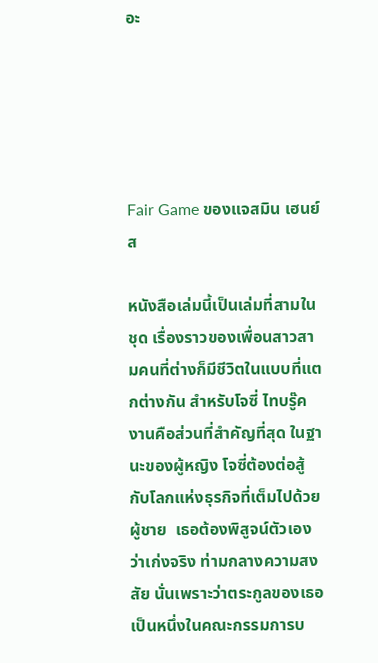อะ





Fair Game ของแจสมิน เฮนย์ส

หนังสือเล่มนี้เป็นเล่มที่สามในชุด เรื่องราวของเพื่อนสาวสามคนที่ต่างก็มีชีวิตในแบบที่แตกต่างกัน สำหรับโจซี่ ไทบรู๊ค งานคือส่วนที่สำคัญที่สุด ในฐานะของผู้หญิง โจซี่ต้องต่อสู้กับโลกแห่งธุรกิจที่เต็มไปด้วยผู้ชาย  เธอต้องพิสูจน์ตัวเองว่าเก่งจริง ท่ามกลางความสงสัย นั่นเพราะว่าตระกูลของเธอเป็นหนึ่งในคณะกรรมการบ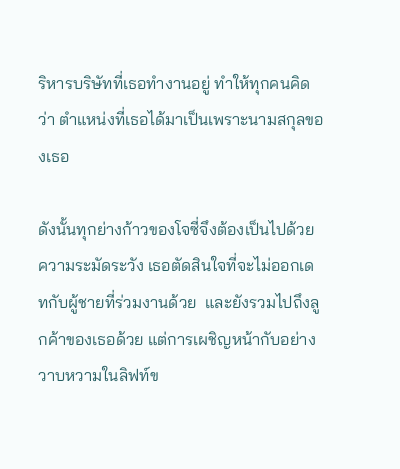ริหารบริษัทที่เธอทำงานอยู่ ทำให้ทุกคนคิดว่า ตำแหน่งที่เธอได้มาเป็นเพราะนามสกุลของเธอ

ดังนั้นทุกย่างก้าวของโจซี่จึงต้องเป็นไปด้วยความระมัดระวัง เธอตัดสินใจที่จะไม่ออกเดทกับผู้ชายที่ร่วมงานด้วย  และยังรวมไปถึงลูกค้าของเธอด้วย แต่การเผชิญหน้ากับอย่างวาบหวามในลิฟท์ข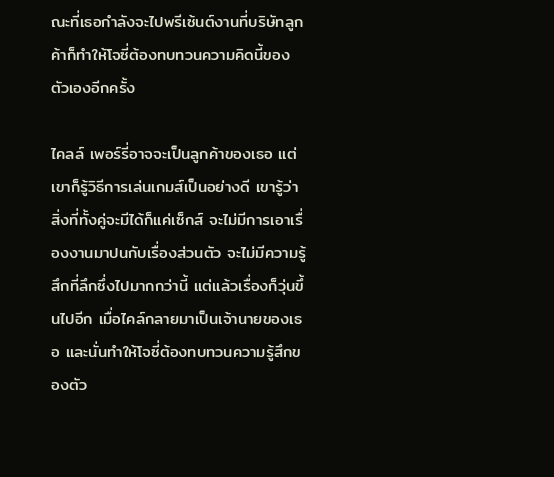ณะที่เธอกำลังจะไปพรีเซ้นต์งานที่บริษัทลูกค้าก็ทำให้โจซี่ต้องทบทวนความคิดนี้ของตัวเองอีกครั้ง

ไคลล์ เพอร์รี่อาจจะเป็นลูกค้าของเธอ แต่เขาก็รู้วิธีการเล่นเกมส์เป็นอย่างดี เขารู้ว่า สิ่งที่ทั้งคู่จะมีได้ก็แค่เซ็กส์ จะไม่มีการเอาเรื่องงานมาปนกับเรื่องส่วนตัว จะไม่มีความรู้สึกที่ลึกซึ่งไปมากกว่านี้ แต่แล้วเรื่องก็วุ่นขึ้นไปอีก เมื่อไคล์กลายมาเป็นเจ้านายของเธอ และนั่นทำให้โจซี่ต้องทบทวนความรู้สึกของตัว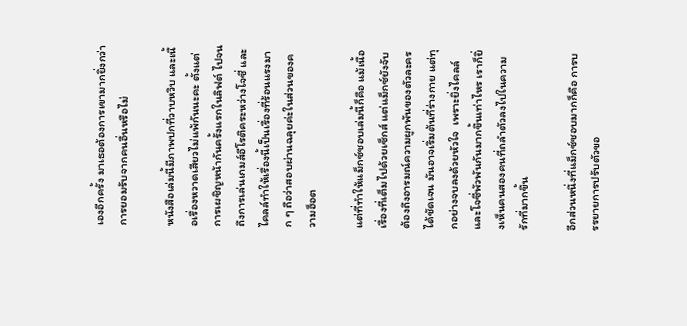เองอีกครั้ง มาเธอต้องการเขามากยิ่งกว่าการยอมรับจากคนอื่นหรือไม่

หนังสือเล่มนี้มีภาพปกที่วาบหวิบ และเนื้อเรื่องหวาดเสียวไม่แพ้กันนะคะ ตั้งแต่การเผชิญหน้ากันครั้งแรกในลิฟต์ ไปจนถึงการเล่นเกมส์อีโรติคระหว่างโจซี่ และไคลล์ทำให้เรื่องนี้เป็นเรื่องที่ร้อนแรงมาก ๆ ถือว่าสอบผ่านฉลุยค่ะในส่วนของความฮ็อต

แต่ที่ทำให้แม็กซ์ชอบเล่มนี้ก็คือ แม้เนื้อเรื่องที่เต็มไปด้วยเซ็กส์ แต่แม็กซ์ยังจับต้องถึงอารมณ์ความผูกพันของตัวละครได้ชัดเจน มันอาจเริ่มต้นที่ร่างกาย แต่ทุกอย่างจบลงด้วยหัวใจ  เพราะยิ่งไคลล์และโจซี่พัวพันกันมากขึ้นเท่าไหร เราก็ยิ่งเห็นคนสองคนที่ถลำตัวลงไปในความรักที่มากขึ้น

อีกส่วนหนึ่งที่แม็กซ์ชอบมากก็คือ การบรรยายการปรับตัวขอ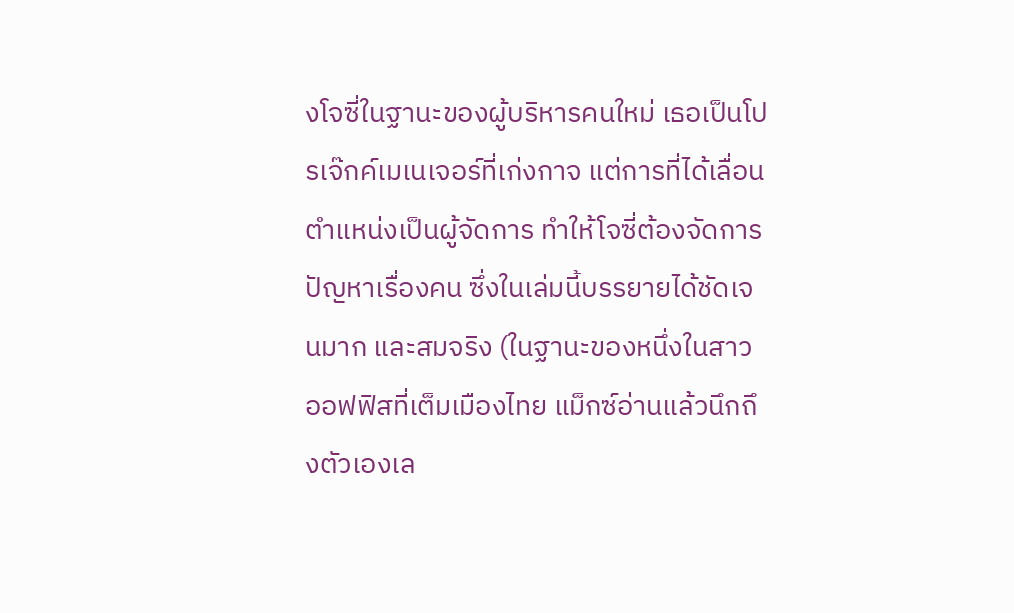งโจซี่ในฐานะของผู้บริหารคนใหม่ เธอเป็นโปรเจ๊กค์เมเนเจอร์ที่เก่งกาจ แต่การที่ได้เลื่อนตำแหน่งเป็นผู้จัดการ ทำให้โจซี่ต้องจัดการปัญหาเรื่องคน ซึ่งในเล่มนี้บรรยายได้ชัดเจนมาก และสมจริง (ในฐานะของหนึ่งในสาวออฟฟิสที่เต็มเมืองไทย แม็กซ์อ่านแล้วนึกถึงตัวเองเล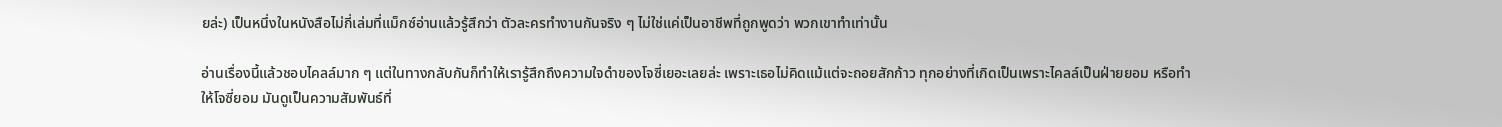ยล่ะ) เป็นหนึ่งในหนังสือไม่กี่เล่มที่แม็กซ์อ่านแล้วรู้สึกว่า ตัวละครทำงานกันจริง ๆ ไม่ใช่แค่เป็นอาชีพที่ถูกพูดว่า พวกเขาทำเท่านั้น

อ่านเรื่องนี้แล้วชอบไคลล์มาก ๆ แต่ในทางกลับกันก็ทำให้เรารู้สึกถึงความใจดำของโจซี่เยอะเลยล่ะ เพราะเธอไม่คิดแม้แต่จะถอยสักก้าว ทุกอย่างที่เกิดเป็นเพราะไคลล์เป็นฝ่ายยอม หรือทำให้โจซี่ยอม มันดูเป็นความสัมพันธ์ที่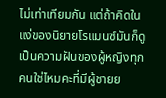ไม่เท่าเทียมกัน แต่ถ้าคิดในแง่ของนิยายโรแมนซ์มันก็ดูเป็นความฝันของผู้หญิงทุกคนใช่ไหมคะที่มีผู้ชายย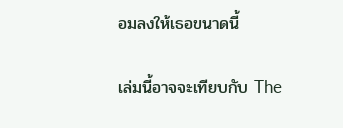อมลงให้เธอขนาดนี้

เล่มนี้อาจจะเทียบกับ The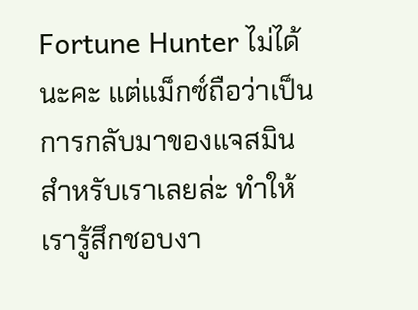Fortune Hunter ไม่ได้นะคะ แต่แม็กซ์ถือว่าเป็นการกลับมาของแจสมินสำหรับเราเลยล่ะ ทำให้เรารู้สึกชอบงา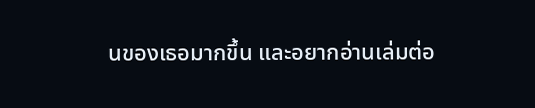นของเธอมากขึ้น และอยากอ่านเล่มต่อ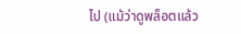ไป (แม้ว่าดูพล็อตแล้ว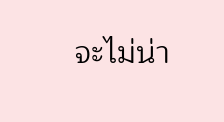จะไม่น่า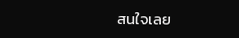สนใจเลย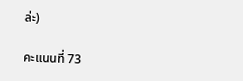ล่ะ)

คะแนนที่ 73